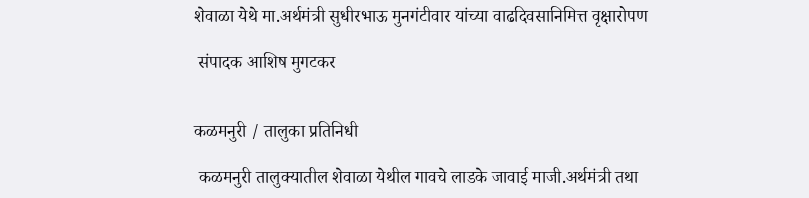शेवाळा येथे मा.अर्थमंत्री सुधीरभाऊ मुनगंटीवार यांच्या वाढदिवसानिमित्त वृक्षारोपण

 संपादक आशिष मुगटकर


कळमनुरी / तालुका प्रतिनिधी

 कळमनुरी तालुक्यातील शेवाळा येथील गावचे लाडके जावाई माजी.अर्थमंत्री तथा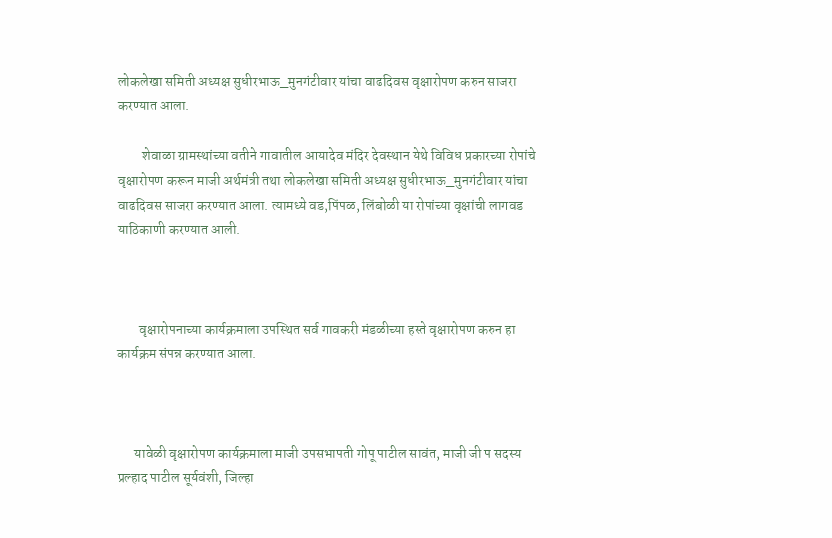लोकलेखा समिती अध्यक्ष सुधीरभाऊ_मुनगंटीवार यांचा वाढदिवस वृक्षारोपण करुन साजरा करण्यात आला.

         शेवाळा ग्रामस्थांच्या वतीने गावातील आयादेव मंदिर देवस्थान येथे विविध प्रकारच्या रोपांचे  वृक्षारोपण करून माजी अर्थमंत्री तथा लोकलेखा समिती अध्यक्ष सुधीरभाऊ_मुनगंटीवार यांचा वाढदिवस साजरा करण्यात आला. त्यामध्ये वड,पिंपळ, लिंबोळी या रोपांच्या वृक्षांची लागवड याठिकाणी करण्यात आली.



        वृक्षारोपनाच्या कार्यक्रमाला उपस्थित सर्व गावकरी मंडळीच्या हस्ते वृक्षारोपण करुन हा कार्यक्रम संपन्न करण्यात आला.



      यावेळी वृक्षारोपण कार्यक्रमाला माजी उपसभापती गोपू पाटील सावंत, माजी जी प सदस्य प्रल्हाद पाटील सूर्यवंशी, जिल्हा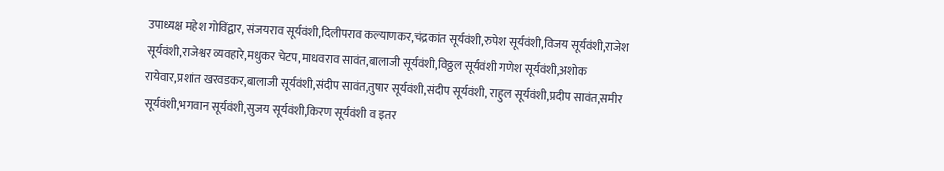उपाध्यक्ष महेश गोविंद्वार, संजयराव सूर्यवंशी,दिलीपराव कल्याणकर,चंद्रकांत सूर्यवंशी,रुपेश सूर्यवंशी,विजय सूर्यवंशी,राजेश सूर्यवंशी,राजेश्वर व्यवहारे,मधुकर चेटप,माधवराव सावंत,बालाजी सूर्यवंशी,विठ्ठल सूर्यवंशी गणेश सूर्यवंशी,अशोक रायेवार,प्रशांत खरवडकर,बालाजी सूर्यवंशी,संदीप सावंत,तुषार सूर्यवंशी,संदीप सूर्यवंशी, राहुल सूर्यवंशी,प्रदीप सावंत,समीर सूर्यवंशी,भगवान सूर्यवंशी,सुजय सूर्यवंशी,किरण सूर्यवंशी व इतर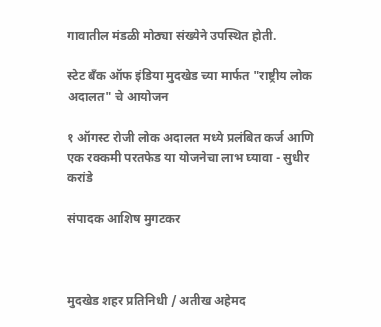गावातील मंडळी मोठ्या संख्येने उपस्थित होती.

स्टेट बँक ऑफ इंडिया मुदखेड च्या मार्फत "राष्ट्रीय लोक अदालत" चे आयोजन

१ ऑगस्ट रोजी लोक अदालत मध्ये प्रलंबित कर्ज आणि एक रक्कमी परतफेड या योजनेचा लाभ घ्यावा - सुधीर करांडे

संपादक आशिष मुगटकर



मुदखेड शहर प्रतिनिधी / अतीख अहेमद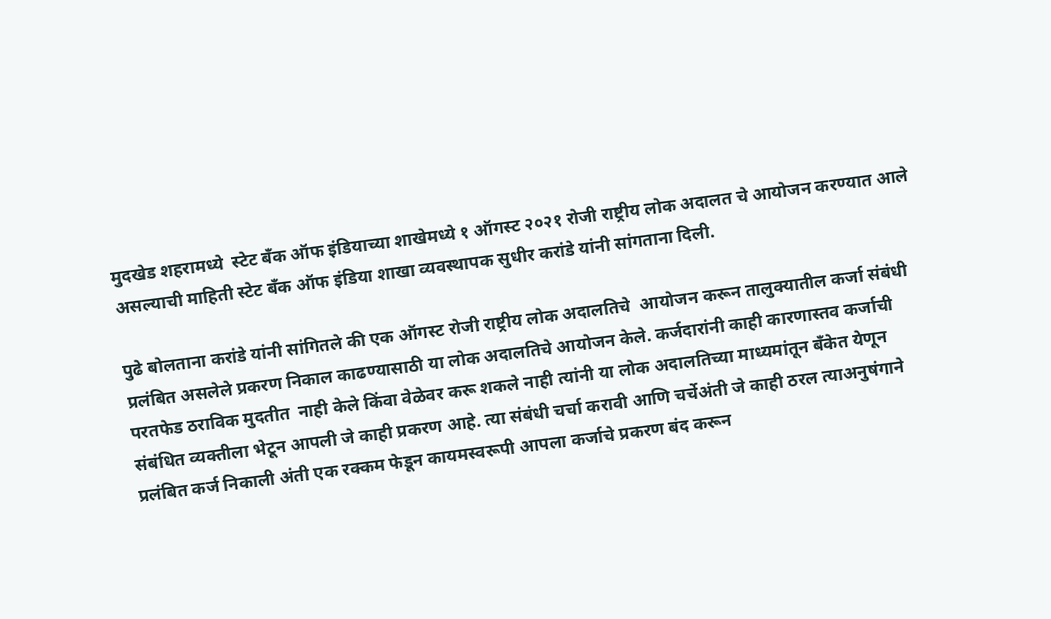मुदखेड शहरामध्ये  स्टेट बँक ऑफ इंडियाच्या शाखेमध्ये १ ऑगस्ट २०२१ रोजी राष्ट्रीय लोक अदालत चे आयोजन करण्यात आले असल्याची माहिती स्टेट बँक ऑफ इंडिया शाखा व्यवस्थापक सुधीर करांडे यांनी सांगताना दिली.

पुढे बोलताना करांडे यांनी सांगितले की एक ऑगस्ट रोजी राष्ट्रीय लोक अदालतिचे  आयोजन करून तालुक्यातील कर्जा संबंधी प्रलंबित असलेले प्रकरण निकाल काढण्यासाठी या लोक अदालतिचे आयोजन केले. कर्जदारांनी काही कारणास्तव कर्जाची परतफेड ठराविक मुदतीत  नाही केले किंवा वेळेवर करू शकले नाही त्यांनी या लोक अदालतिच्या माध्यमांतून बँकेत येणून संबंधित व्यक्तीला भेटून आपली जे काही प्रकरण आहे. त्या संबंधी चर्चा करावी आणि चर्चेअंती जे काही ठरल त्याअनुषंगाने प्रलंबित कर्ज निकाली अंती एक रक्कम फेडून कायमस्वरूपी आपला कर्जाचे प्रकरण बंद करून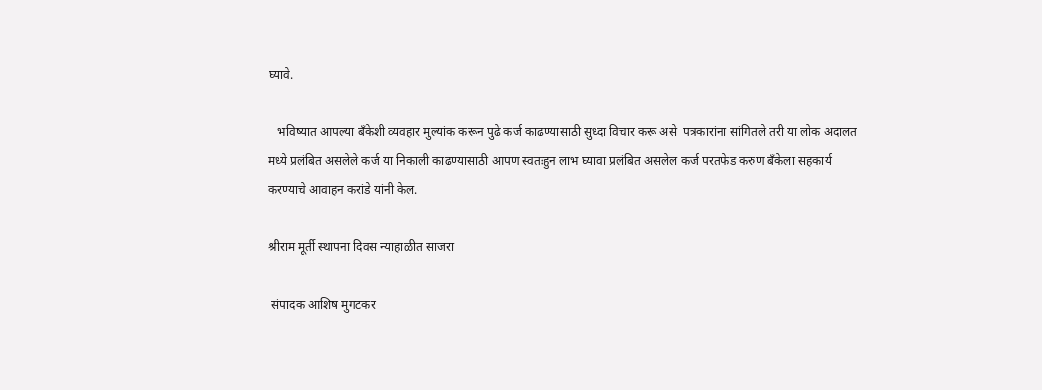घ्यावे.

   भविष्यात आपल्या बँकेशी व्यवहार मुल्यांक करून पुढे कर्ज काढण्यासाठी सुध्दा विचार करू असे  पत्रकारांना सांगितले तरी या लोक अदालत मध्ये प्रलंबित असलेले कर्ज या निकाली काढण्यासाठी आपण स्वतःहुन लाभ घ्यावा प्रलंबित असलेल कर्ज परतफेड करुण बँकेला सहकार्य करण्याचे आवाहन करांडे यांनी केल.

श्रीराम मूर्ती स्थापना दिवस न्याहाळीत साजरा

 संपादक आशिष मुगटकर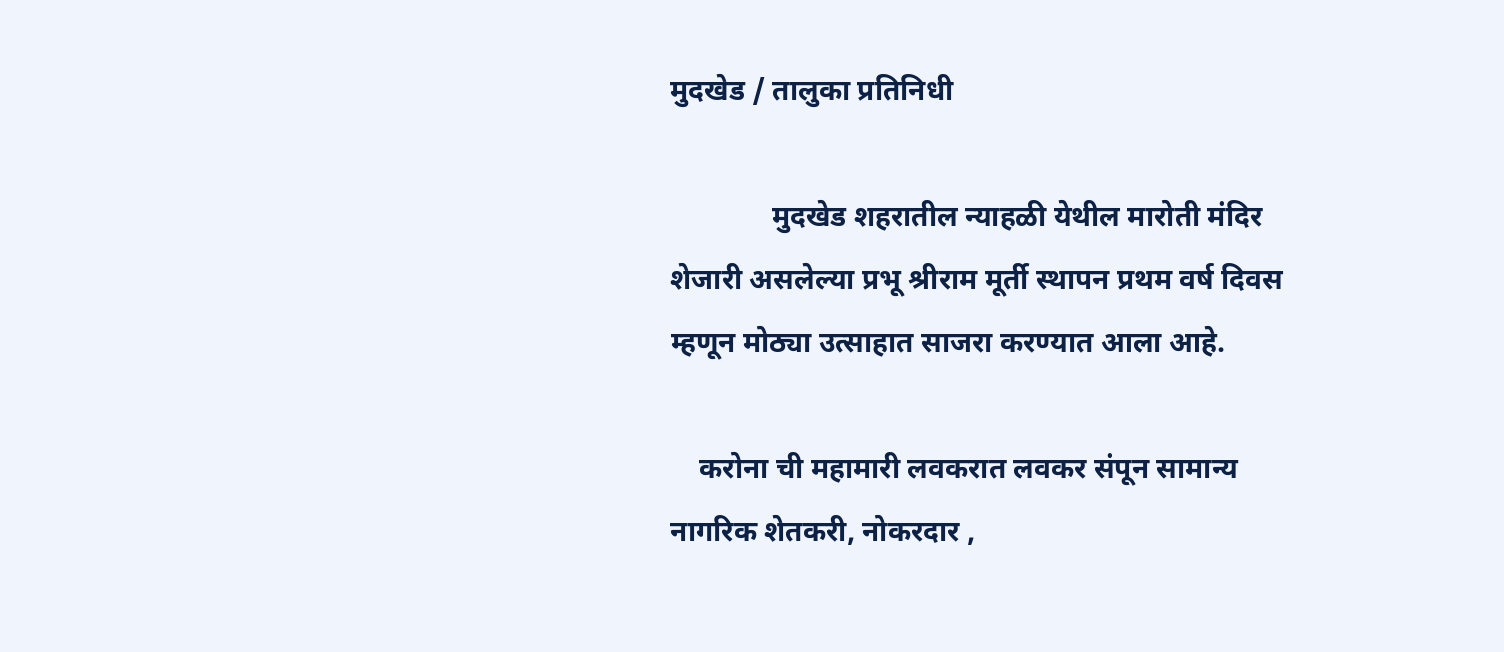मुदखेड / तालुका प्रतिनिधी

              मुदखेड शहरातील न्याहळी येथील मारोती मंदिर शेजारी असलेल्या प्रभू श्रीराम मूर्ती स्थापन प्रथम वर्ष दिवस म्हणून मोठ्या उत्साहात साजरा करण्यात आला आहे.

    करोना ची महामारी लवकरात लवकर संपून सामान्य नागरिक शेतकरी, नोकरदार ,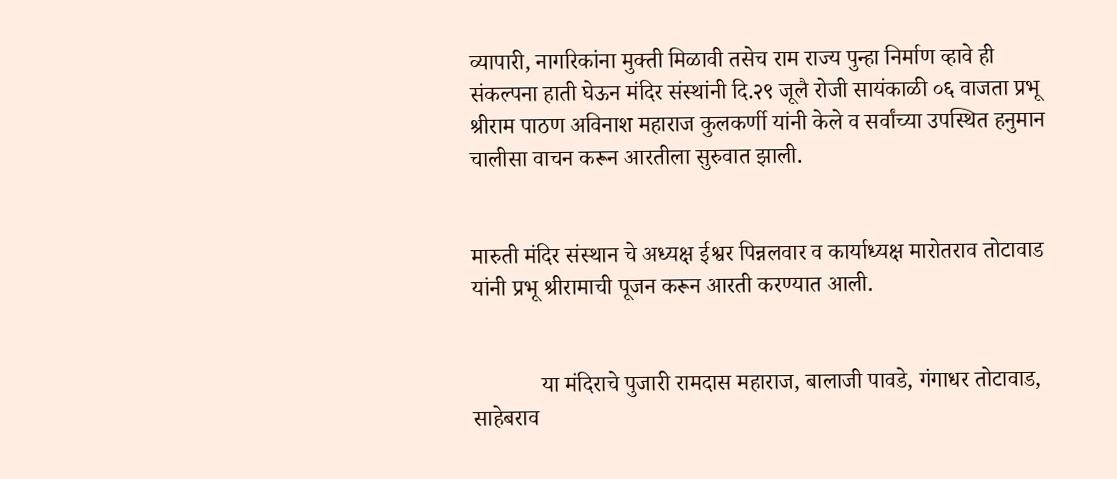व्यापारी, नागरिकांना मुक्ती मिळावी तसेच राम राज्य पुन्हा निर्माण व्हावे ही संकल्पना हाती घेऊन मंदिर संस्थांनी दि.२९ जूलै रोजी सायंकाळी ०६ वाजता प्रभू श्रीराम पाठण अविनाश महाराज कुलकर्णी यांनी केले व सर्वांच्या उपस्थित हनुमान चालीसा वाचन करून आरतीला सुरुवात झाली.


मारुती मंदिर संस्थान चे अध्यक्ष ईश्वर पिन्नलवार व कार्याध्यक्ष मारोतराव तोटावाड यांनी प्रभू श्रीरामाची पूजन करून आरती करण्यात आली.


            या मंदिराचे पुजारी रामदास महाराज, बालाजी पावडे, गंगाधर तोटावाड, साहेबराव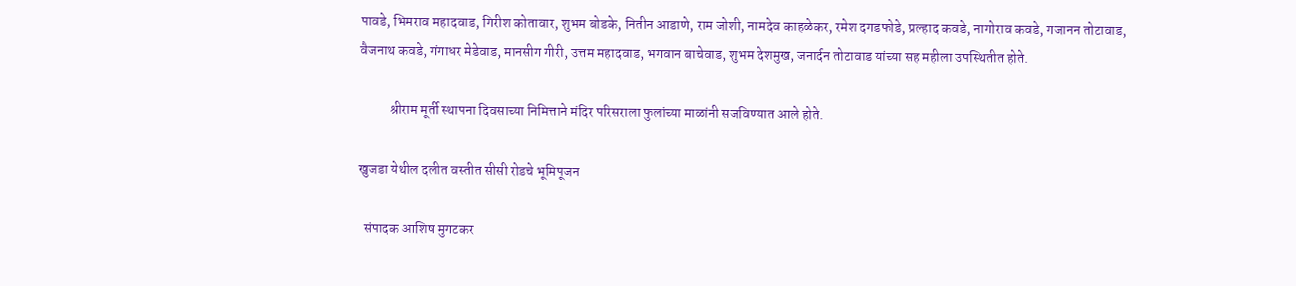पावडे, भिमराव महादवाड, गिरीश कोतावार, शुभम बोडके, नितीन आडाणे, राम जोशी, नामदेव काहळेकर, रमेश दगडफोडे, प्रल्हाद कवडे, नागोराव कवडे, गजानन तोटावाड, वैजनाथ कवडे, गंगाधर मेडेवाड, मानसीग गीरी, उत्तम महादवाड, भगवान बाचेवाड, शुभम देशमुख, जनार्दन तोटावाड यांच्या सह महीला उपस्थितीत होते.

           श्रीराम मूर्ती स्थापना दिवसाच्या निमित्ताने मंदिर परिसराला फुलांच्या माळांनी सजविण्यात आले होते.

खुजडा येथील दलीत वस्तीत सीसी रोडचे भूमिपूजन

  संपादक आशिष मुगटकर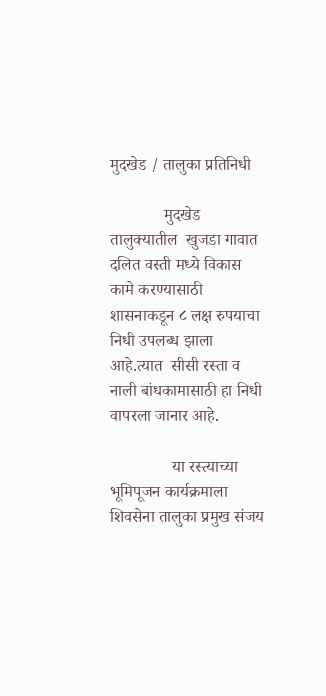मुदखेड / तालुका प्रतिनिधी

             मुदखेड तालुक्यातील  खुजडा गावात दलित वस्ती मध्ये विकास कामे करण्यासाठी शासनाकडून ८ लक्ष रुपयाचा निधी उपलब्ध झाला आहे.त्यात  सीसी रस्ता व नाली बांधकामासाठी हा निधी वापरला जानार आहे.

               या रस्त्याच्या भूमिपूजन कार्यक्रमाला शिवसेना तालुका प्रमुख संजय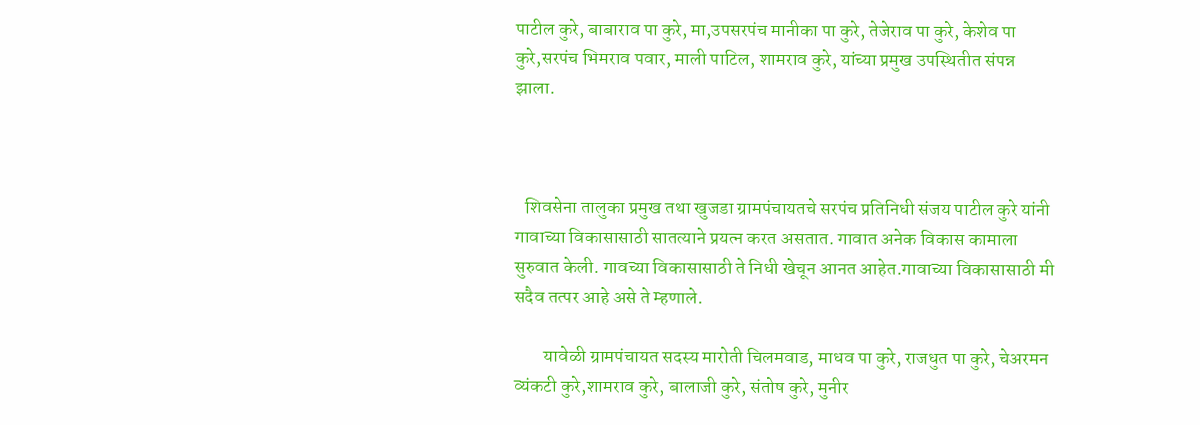पाटील कुरे, बाबाराव पा कुरे, मा,उपसरपंच मानीका पा कुरे, तेजेराव पा कुरे, केशेव पा कुरे,सरपंच भिमराव पवार, माली पाटिल, शामराव कुरे, यांच्या प्रमुख उपस्थितीत संपन्न झाला.



   शिवसेना तालुका प्रमुख तथा खुजडा ग्रामपंचायतचे सरपंच प्रतिनिधी संजय पाटील कुरे यांनी गावाच्या विकासासाठी सातत्याने प्रयत्न करत असतात. गावात अनेक विकास कामाला सुरुवात केली. गावच्या विकासासाठी ते निधी खेचून आनत आहेत.गावाच्या विकासासाठी मी सदैव तत्पर आहे असे ते म्हणाले.

        यावेळी ग्रामपंचायत सदस्य मारोती चिलमवाड, माधव पा कुरे, राजधुत पा कुरे, चेअरमन व्यंकटी कुरे,शामराव कुरे, बालाजी कुरे, संतोष कुरे, मुनीर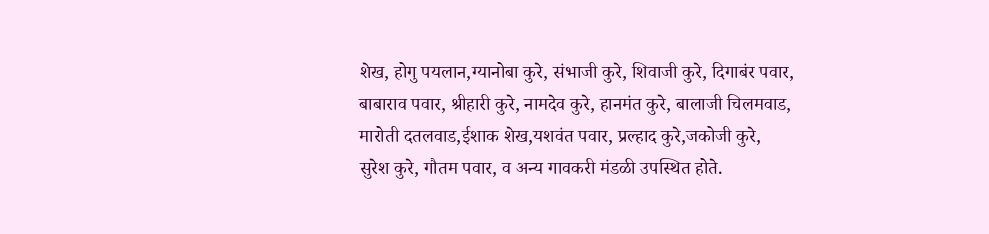शेख, होगु पयलान,ग्यानोबा कुरे, संभाजी कुरे, शिवाजी कुरे, दिगाबंर पवार, बाबाराव पवार, श्रीहारी कुरे, नामदेव कुरे, हानमंत कुरे, बालाजी चिलमवाड, मारोती दतलवाड,ईशाक शेख,यशवंत पवार, प्रल्हाद कुरे,जकोजी कुरे, सुरेश कुरे, गौतम पवार, व अन्य गावकरी मंडळी उपस्थित होते.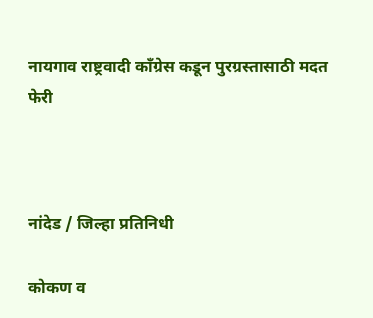नायगाव राष्ट्रवादी काँग्रेस कडून पुरग्रस्तासाठी मदत फेरी



नांदेड / जिल्हा प्रतिनिधी

कोकण व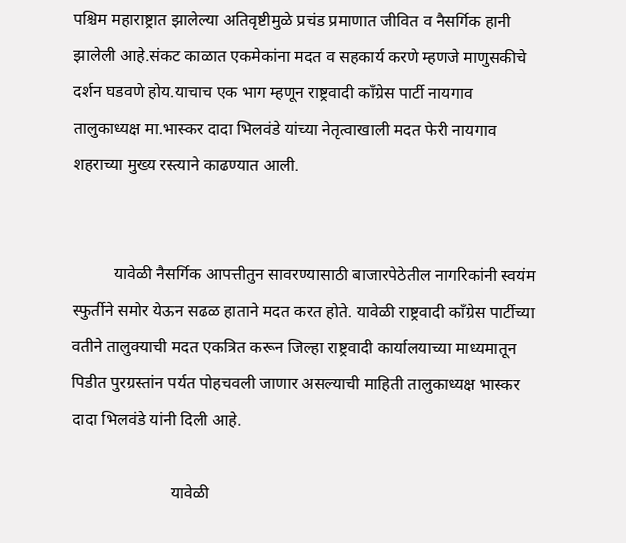पश्चिम महाराष्ट्रात झालेल्या अतिवृष्टीमुळे प्रचंड प्रमाणात जीवित व नैसर्गिक हानी झालेली आहे.संकट काळात एकमेकांना मदत व सहकार्य करणे म्हणजे माणुसकीचे दर्शन घडवणे होय.याचाच एक भाग म्हणून राष्ट्रवादी काँग्रेस पार्टी नायगाव तालुकाध्यक्ष मा.भास्कर दादा भिलवंडे यांच्या नेतृत्वाखाली मदत फेरी नायगाव शहराच्या मुख्य रस्त्याने काढण्यात आली.


          यावेळी नैसर्गिक आपत्तीतुन सावरण्यासाठी बाजारपेठेतील नागरिकांनी स्वयंम स्फुर्तीने समोर येऊन सढळ हाताने मदत करत होते. यावेळी राष्ट्रवादी काँग्रेस पार्टीच्या वतीने तालुक्याची मदत एकत्रित करून जिल्हा राष्ट्रवादी कार्यालयाच्या माध्यमातून पिडीत पुरग्रस्तांन पर्यत पोहचवली जाणार असल्याची माहिती तालुकाध्यक्ष भास्कर दादा भिलवंडे यांनी दिली आहे.

                        यावेळी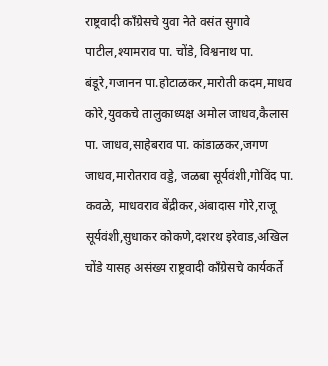राष्ट्रवादी काँग्रेसचे युवा नेते वसंत सुगावे पाटील,श्यामराव पा. चोंडे, विश्वनाथ पा. बंडूरे,गजानन पा.होटाळकर,मारोती कदम,माधव कोरे,युवकचे तालुकाध्यक्ष अमोल जाधव,कैलास पा. जाधव,साहेबराव पा. कांडाळकर,जगण जाधव,मारोतराव वड्डे, जळबा सूर्यवंशी,गोविंद पा. कवळे, माधवराव बेंद्रीकर,अंबादास गोरे,राजू सूर्यवंशी,सुधाकर कोकणे,दशरथ इरेवाड,अखिल चोंडे यासह असंख्य राष्ट्रवादी काँग्रेसचे कार्यकर्ते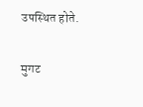उपस्थित होते.

मुगट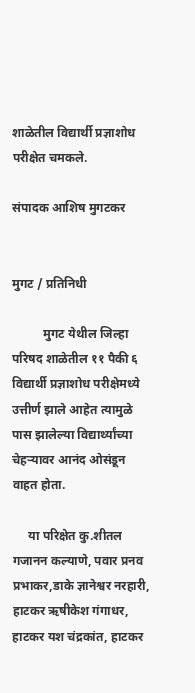शाळेतील विद्यार्थी प्रज्ञाशोध परीक्षेत चमकले.

संपादक आशिष मुगटकर


मुगट / प्रतिनिधी

          मुगट येथील जिल्हा परिषद शाळेतील ११ पैकी ६ विद्यार्थी प्रज्ञाशोध परीक्षेमध्ये उत्तीर्ण झाले आहेत त्यामुळे पास झालेल्या विद्यार्थ्यांच्या चेहऱ्यावर आनंद ओसंडून वाहत होता.

     या परिक्षेत कु.शीतल गजानन कल्याणे, पवार प्रनव प्रभाकर,डाके ज्ञानेश्वर नरहारी, हाटकर ऋषीकेश गंगाधर, हाटकर यश चंद्रकांत, हाटकर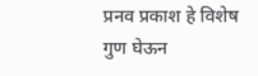प्रनव प्रकाश हे विशेष गुण घेऊन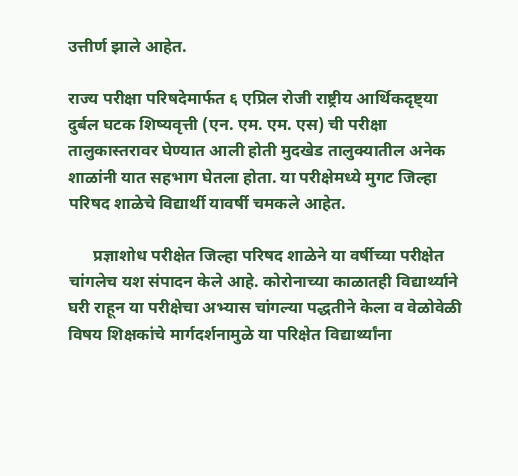उत्तीर्ण झाले आहेत.

राज्य परीक्षा परिषदेमार्फत ६ एप्रिल रोजी राष्ट्रीय आर्थिकदृष्ट्या दुर्बल घटक शिष्यवृत्ती (एन. एम. एम. एस) ची परीक्षा तालुकास्तरावर घेण्यात आली होती मुदखेड तालुक्यातील अनेक शाळांनी यात सहभाग घेतला होता. या परीक्षेमध्ये मुगट जिल्हा परिषद शाळेचे विद्यार्थी यावर्षी चमकले आहेत.

      प्रज्ञाशोध परीक्षेत जिल्हा परिषद शाळेने या वर्षीच्या परीक्षेत चांगलेच यश संपादन केले आहे. कोरोनाच्या काळातही विद्यार्थ्याने घरी राहून या परीक्षेचा अभ्यास चांगल्या पद्धतीने केला व वेळोवेळी विषय शिक्षकांचे मार्गदर्शनामुळे या परिक्षेत विद्यार्थ्यांना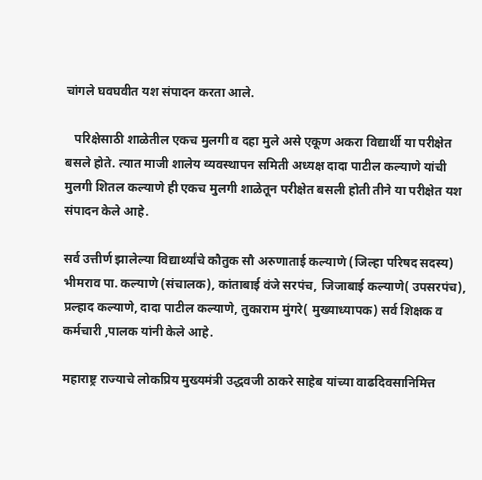चांगले घवघवीत यश संपादन करता आले.

   परिक्षेसाठी शाळेतील एकच मुलगी व दहा मुले असे एकूण अकरा विद्यार्थी या परीक्षेत बसले होते. त्यात माजी शालेय व्यवस्थापन समिती अध्यक्ष दादा पाटील कल्याणे यांची मुलगी शितल कल्याणे ही एकच मुलगी शाळेतून परीक्षेत बसली होती तीने या परीक्षेत यश संपादन केले आहे.

सर्व उत्तीर्ण झालेल्या विद्यार्थ्यांचे कौतुक सौ अरुणाताई कल्याणे (जिल्हा परिषद सदस्य) भीमराव पा. कल्याणे (संचालक), कांताबाई वंजे सरपंच, जिजाबाई कल्याणे( उपसरपंच), प्रल्हाद कल्याणे, दादा पाटील कल्याणे, तुकाराम मुंगरे( मुख्याध्यापक) सर्व शिक्षक व कर्मचारी ,पालक यांनी केले आहे.

महाराष्ट्र राज्याचे लोकप्रिय मुख्यमंत्री उद्धवजी ठाकरे साहेब यांच्या वाढदिवसानिमित्त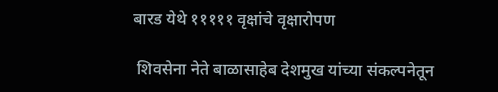बारड येथे १११११ वृक्षांचे वृक्षारोपण

 शिवसेना नेते बाळासाहेब देशमुख यांच्या संकल्पनेतून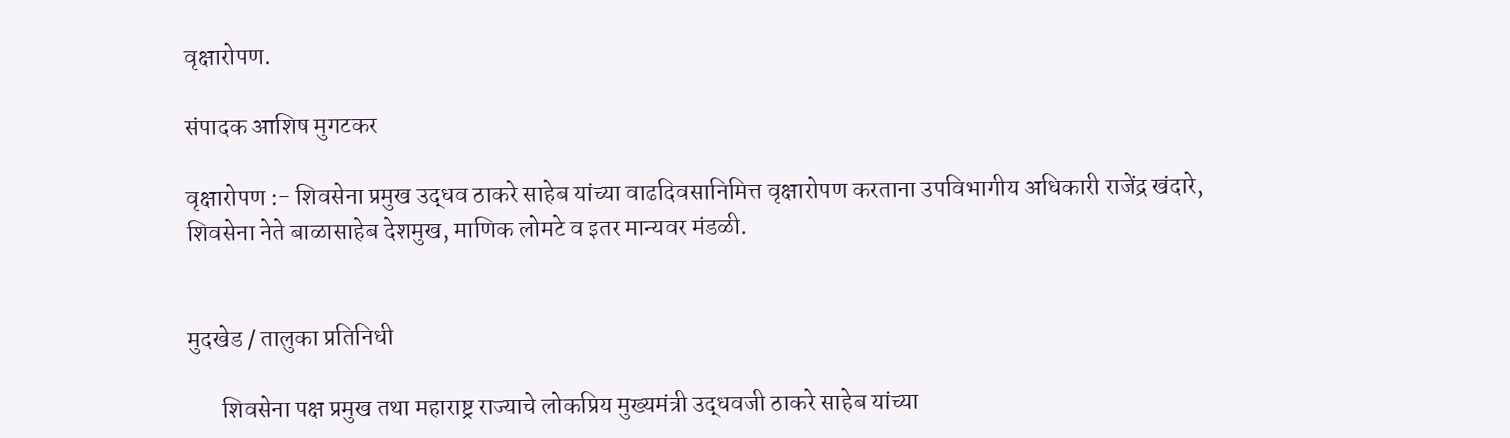वृक्षारोपण.

संपादक आशिष मुगटकर

वृक्षारोपण :- शिवसेना प्रमुख उद्धव ठाकरे साहेब यांच्या वाढदिवसानिमित्त वृक्षारोपण करताना उपविभागीय अधिकारी राजेंद्र खंदारे, शिवसेना नेते बाळासाहेब देशमुख, माणिक लोमटे व इतर मान्यवर मंडळी.


मुदखेड / तालुका प्रतिनिधी

       शिवसेना पक्ष प्रमुख तथा महाराष्ट्र राज्याचे लोकप्रिय मुख्यमंत्री उद्धवजी ठाकरे साहेब यांच्या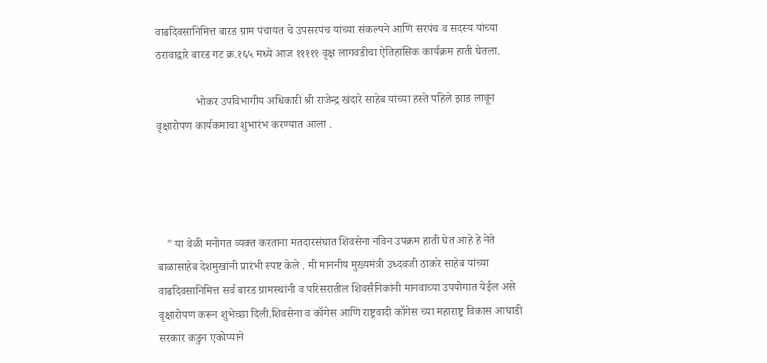वाढदिवसानिमित्त बारड ग्राम पंचायत चे उपसरपंच यांच्या संकल्पने आणि सरपंच व सदस्य यांच्या ठरावाद्वारे बारड गट क्र.१६५ मध्ये आज १११११ वृक्ष लागवडीचा ऐतिहासिक कार्यक्रम हाती घेतला.

              भोकर उपविभागीय अधिकारी श्री राजेन्द्र खंदारे साहेब यांच्या हस्ते पहिले झाड लावून वृक्षारोपण कार्यकमाचा शुभारंभ करण्यात आला .




   " या वेळी मनोगत व्यक्त करताना मतदारसंघात शिवसेना नविन उपक्रम हाती घेत आहे हे नेते बाळासाहेब देशमुखांनी प्रारंभी स्पष्ट केले . मी माननीय मुख्यमंत्री उध्दवजी ठाकरे साहेब यांच्या वाढदिवसानिमित्त सर्व बारड ग्रामस्थांनी व परिसरातील शिवसैनिकांनी मानवाच्या उपयोगात येईल असे वृक्षारोपण करून शुभेच्छा दिली.शिवसेना व कॉगेस आणि राष्ट्रवादी कॉगेस च्या महाराष्ट्र विकास आघाडी सरकार कडुन एकोप्याने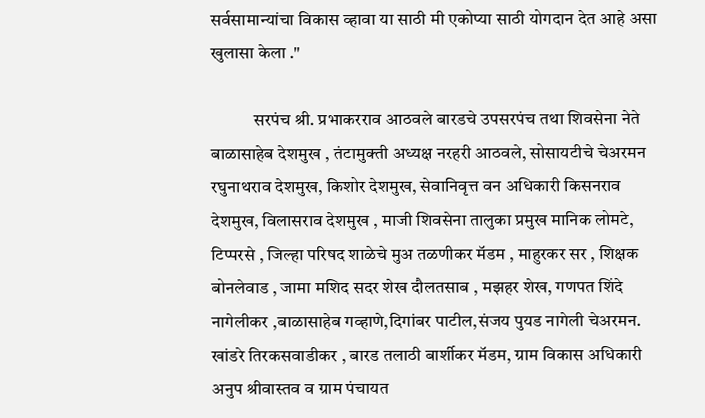सर्वसामान्यांचा विकास व्हावा या साठी मी एकोप्या साठी योगदान देत आहे असा खुलासा केला ."

            सरपंच श्री. प्रभाकरराव आठवले बारडचे उपसरपंच तथा शिवसेना नेते बाळासाहेब देशमुख , तंटामुक्ती अध्यक्ष नरहरी आठवले, सोसायटीचे चेअरमन रघुनाथराव देशमुख, किशोर देशमुख, सेवानिवृत्त वन अधिकारी किसनराव देशमुख, विलासराव देशमुख , माजी शिवसेना तालुका प्रमुख मानिक लोमटे, टिप्परसे , जिल्हा परिषद शाळेचे मुअ तळणीकर मॅडम , माहुरकर सर , शिक्षक बोनलेवाड , जामा मशिद सदर शेख दौलतसाब , मझहर शेख, गणपत शिंदे नागेलीकर ,बाळासाहेब गव्हाणे,दिगांबर पाटील,संजय पुयड नागेली चेअरमन. खांडरे तिरकसवाडीकर , बारड तलाठी बार्शीकर मॅडम, ग्राम विकास अधिकारी अनुप श्रीवास्तव व ग्राम पंचायत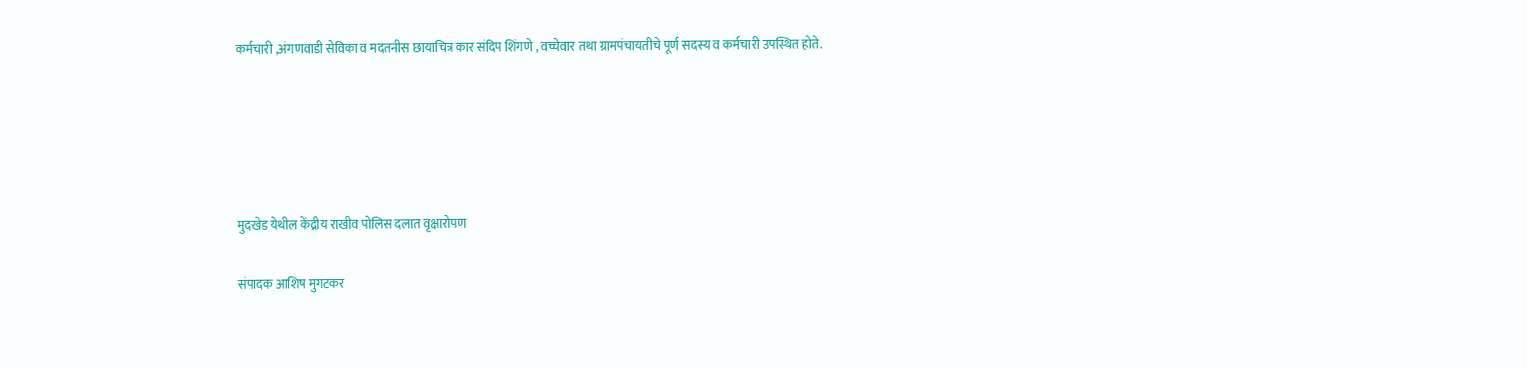कर्मचारी ,अंगणवाडी सेविका व मदतनीस छायाचित्र कार संदिप शिंगणे , वच्चेवार तथा ग्रामपंचायतीचे पूर्ण सदस्य व कर्मचारी उपस्थित होते.





मुदखेड येथील केंद्रीय राखीव पोलिस दलात वृक्षारोपण

संपादक आशिष मुगटकर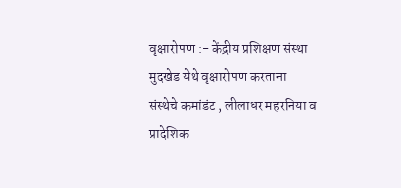वृक्षारोपण :- केंद्रीय प्रशिक्षण संस्था मुदखेड येथे वृक्षारोपण करताना
संस्थेचे कमांडंट , लीलाधर महरनिया व प्रादेशिक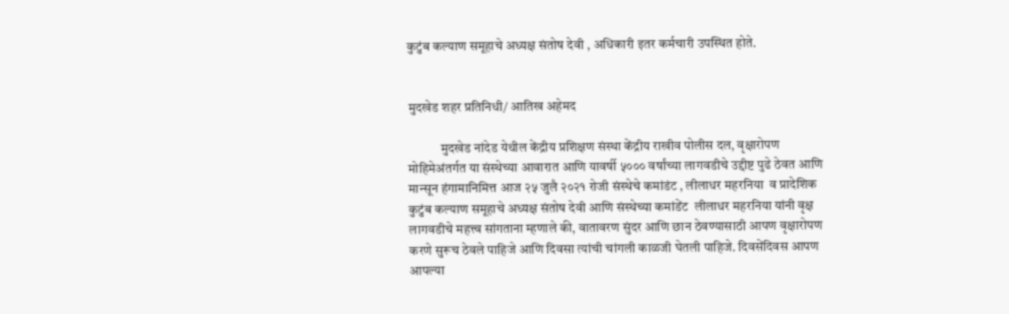कुटुंब कल्याण समूहाचे अध्यक्ष संतोष देवी , अधिकारी इतर कर्मचारी उपस्थित होते.


मुदखेड शहर प्रतिनिधी/ आतिख अहेमद

            मुदखेड नांदेड येथील केंद्रीय प्रशिक्षण संस्था केंद्रीय राखीव पोलीस दल, वृक्षारोपण मोहिमेअंतर्गत या संस्थेच्या आवारात आणि यावर्षी ५००० वर्षांच्या लागवडीचे उद्दीष्ट पुढे ठेवत आणि मान्सून हंगामानिमित्त आज २५ जुलै २०२१ रोजी संस्थेचे कमांडंट , लीलाधर महरनिया  व प्रादेशिक कुटुंब कल्याण समूहाचे अध्यक्ष संतोष देवी आणि संस्थेच्या कमांडेंट  लीलाधर महरनिया यांनी वृक्ष लागवडीचे महत्त्व सांगताना म्हणाले की, वातावरण सुंदर आणि छान ठेवण्यासाठी आपण वृक्षारोपण करणे सुरूच ठेवले पाहिजे आणि दिवसा त्यांची चांगली काळजी घेतली पाहिजे. दिवसेंदिवस आपण आपल्या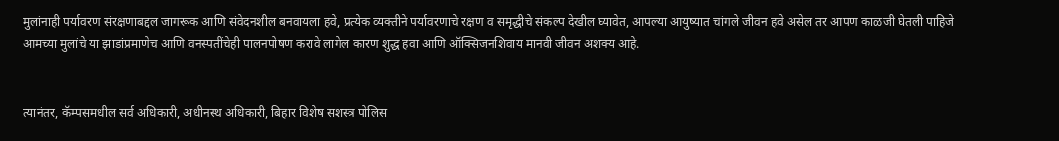मुलांनाही पर्यावरण संरक्षणाबद्दल जागरूक आणि संवेदनशील बनवायला हवे, प्रत्येक व्यक्तीने पर्यावरणाचे रक्षण व समृद्धीचे संकल्प देखील घ्यावेत, आपल्या आयुष्यात चांगले जीवन हवे असेल तर आपण काळजी घेतली पाहिजे आमच्या मुलांचे या झाडांप्रमाणेच आणि वनस्पतींचेही पालनपोषण करावे लागेल कारण शुद्ध हवा आणि ऑक्सिजनशिवाय मानवी जीवन अशक्य आहे.


त्यानंतर, कॅम्पसमधील सर्व अधिकारी, अधीनस्थ अधिकारी, बिहार विशेष सशस्त्र पोलिस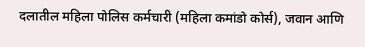दलातील महिला पोलिस कर्मचारी (महिला कमांडो कोर्स), जवान आणि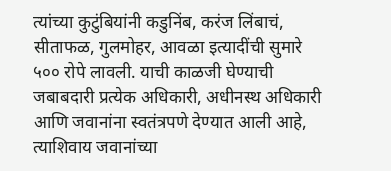त्यांच्या कुटुंबियांनी कडुनिंब, करंज लिंबाचं, सीताफळ, गुलमोहर, आवळा इत्यादींची सुमारे ५०० रोपे लावली. याची काळजी घेण्याची जबाबदारी प्रत्येक अधिकारी, अधीनस्थ अधिकारी आणि जवानांना स्वतंत्रपणे देण्यात आली आहे, त्याशिवाय जवानांच्या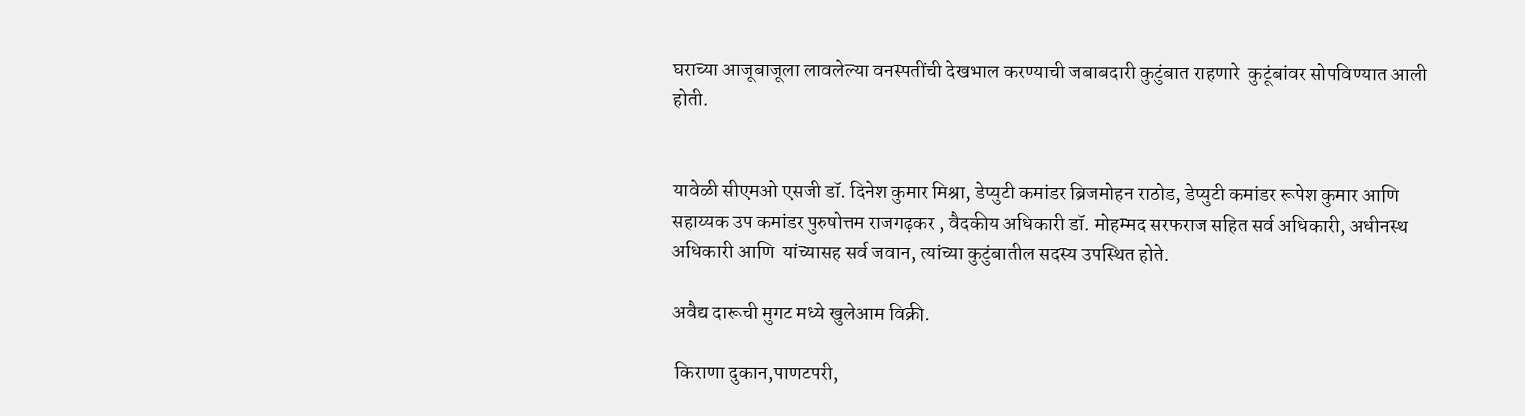घराच्या आजूबाजूला लावलेल्या वनस्पतींची देखभाल करण्याची जबाबदारी कुटुंबात राहणारे  कुटूंबांवर सोपविण्यात आली होती.


यावेळी सीएमओ एसजी डॉ. दिनेश कुमार मिश्रा, डेप्युटी कमांडर ब्रिजमोहन राठोड, डेप्युटी कमांडर रूपेश कुमार आणि सहाय्यक उप कमांडर पुरुषोत्तम राजगढ़कर , वैदकीय अधिकारी डॉ. मोहम्मद सरफराज सहित सर्व अधिकारी, अधीनस्थ अधिकारी आणि  यांच्यासह सर्व जवान, त्यांच्या कुटुंबातील सदस्य उपस्थित होते.

अवैद्य दारूची मुगट मध्ये खुलेआम विक्री.

 किराणा दुकान,पाणटपरी,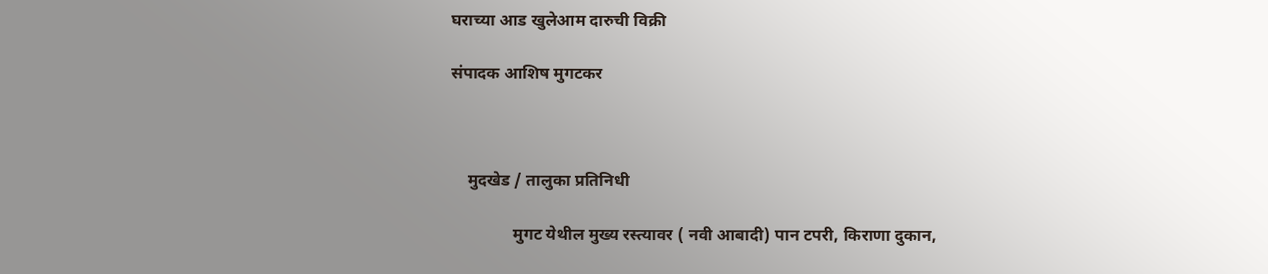घराच्या आड खुलेआम दारुची विक्री

संपादक आशिष मुगटकर



    मुदखेड / तालुका प्रतिनिधी

               मुगट येथील मुख्य रस्त्यावर ( नवी आबादी) पान टपरी, किराणा दुकान,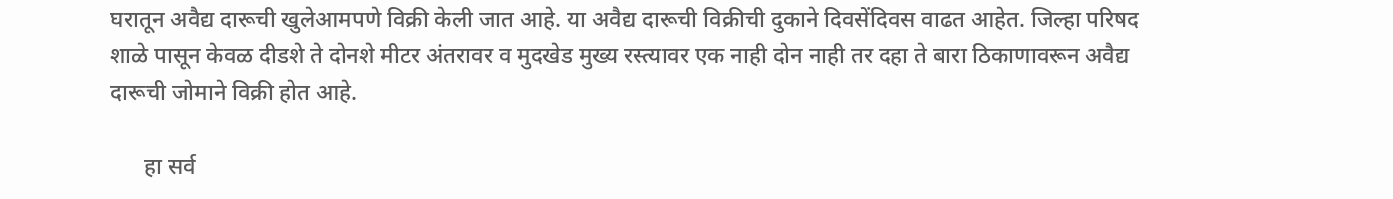घरातून अवैद्य दारूची खुलेआमपणे विक्री केली जात आहे. या अवैद्य दारूची विक्रीची दुकाने दिवसेंदिवस वाढत आहेत. जिल्हा परिषद शाळे पासून केवळ दीडशे ते दोनशे मीटर अंतरावर व मुदखेड मुख्य रस्त्यावर एक नाही दोन नाही तर दहा ते बारा ठिकाणावरून अवैद्य दारूची जोमाने विक्री होत आहे.

      हा सर्व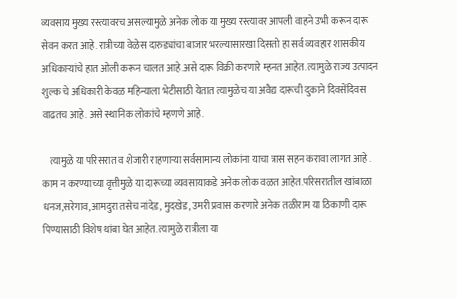व्यवसाय मुख्य रस्त्यावरच असल्यामुळे अनेक लोक या मुख्य रस्त्यावर आपली वाहने उभी करून दारू सेवन करत आहे. रात्रीच्या वेळेस दारुड्यांचा बाजार भरल्यासारखा दिसतो हा सर्व व्यवहार शासकीय अधिकाऱ्यांचे हात ओली करून चालत आहे.असे दारू विक्री करणारे म्हनत आहेत. त्यामुळे राज्य उत्पादन शुल्क चे अधिकारी केवळ महिन्याला भेटीसाठी येतात त्यामुळेच या अवैद्य दारूची दुकाने दिवसेंदिवस वाढतच आहे. असे स्थानिक लोकांचे म्हणणे आहे.

    त्यामुळे या परिसरात व शेजारी राहणाऱ्या सर्वसामान्य लोकांना याचा त्रास सहन करावा लागत आहे . काम न करण्याच्या वृत्तीमुळे या दारूच्या व्यवसायाकडे अनेक लोक वळत आहेत.परिसरातील खांबाळा धनज,सरेगाव,आमदुरा तसेच नांदेड, मुदखेड, उमरी प्रवास करणारे अनेक तळीराम या ठिकाणी दारू पिण्यासाठी विशेष थांबा घेत आहेत. त्यामुळे रात्रीला या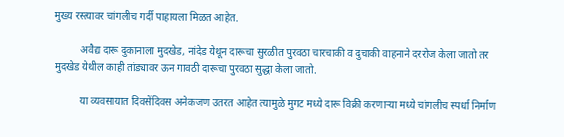मुख्य रस्त्यावर चांगलीच गर्दी पाहायला मिळत आहेत.

          अवैद्य दारू दुकानाला मुदखेड, नांदेड येथून दारूचा सुरळीत पुरवठा चारचाकी व दुचाकी वाहनाने दररोज केला जातो तर मुदखेड येथील काही तांड्यावर ऊन गावठी दारूचा पुरवठा सुद्धा केला जातो.

          या व्यवसायात दिवसेंदिवस अनेकजण उतरत आहेत त्यामुळे मुगट मध्ये दारू विक्री करणाऱ्या मध्ये चांगलीच स्पर्धा निर्माण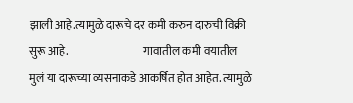झाली आहे.त्यामुळे दारूचे दर कमी करुन दारुची विक्री सुरू आहे.                                 गावातील कमी वयातील मुलं या दारूच्या व्यसनाकडे आकर्षित होत आहेत. त्यामुळे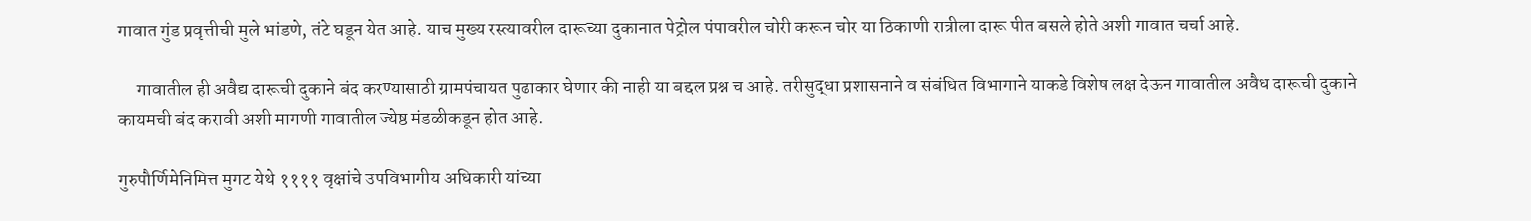गावात गुंड प्रवृत्तीची मुले भांडणे, तंटे घडून येत आहे. याच मुख्य रस्त्यावरील दारूच्या दुकानात पेट्रोल पंपावरील चोरी करून चोर या ठिकाणी रात्रीला दारू पीत बसले होते अशी गावात चर्चा आहे.

     गावातील ही अवैद्य दारूची दुकाने बंद करण्यासाठी ग्रामपंचायत पुढाकार घेणार की नाही या बद्दल प्रश्न च आहे. तरीसुद्धा प्रशासनाने व संबंधित विभागाने याकडे विशेष लक्ष देऊन गावातील अवैध दारूची दुकाने कायमची बंद करावी अशी मागणी गावातील ज्येष्ठ मंडळीकडून होत आहे.

गुरुपौर्णिमेनिमित्त मुगट येथे ११११ वृक्षांचे उपविभागीय अधिकारी यांच्या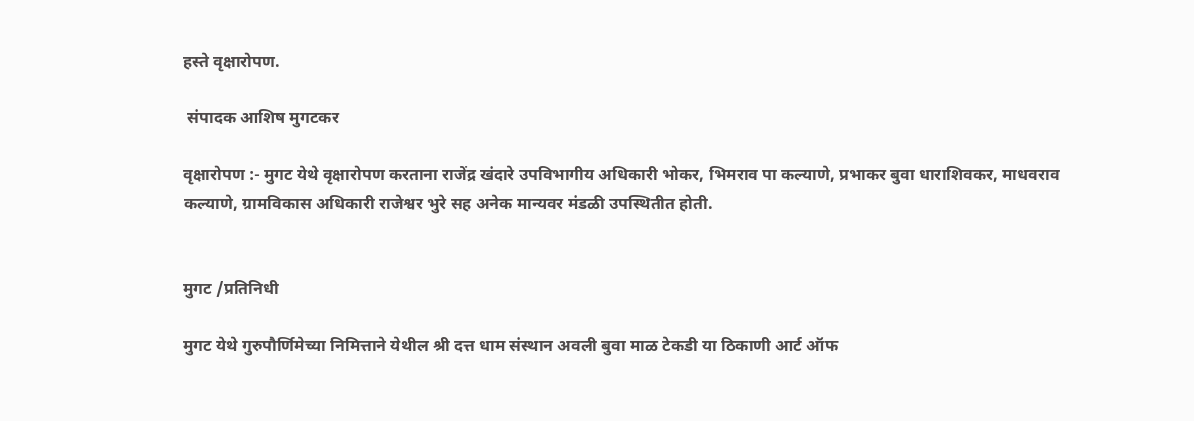हस्ते वृक्षारोपण.

 संपादक आशिष मुगटकर

वृक्षारोपण :- मुगट येथे वृक्षारोपण करताना राजेंद्र खंदारे उपविभागीय अधिकारी भोकर, भिमराव पा कल्याणे, प्रभाकर बुवा धाराशिवकर, माधवराव कल्याणे, ग्रामविकास अधिकारी राजेश्वर भुरे सह अनेक मान्यवर मंडळी उपस्थितीत होती.


मुगट /प्रतिनिधी

मुगट येथे गुरुपौर्णिमेच्या निमित्ताने येथील श्री दत्त धाम संस्थान अवली बुवा माळ टेकडी या ठिकाणी आर्ट ऑफ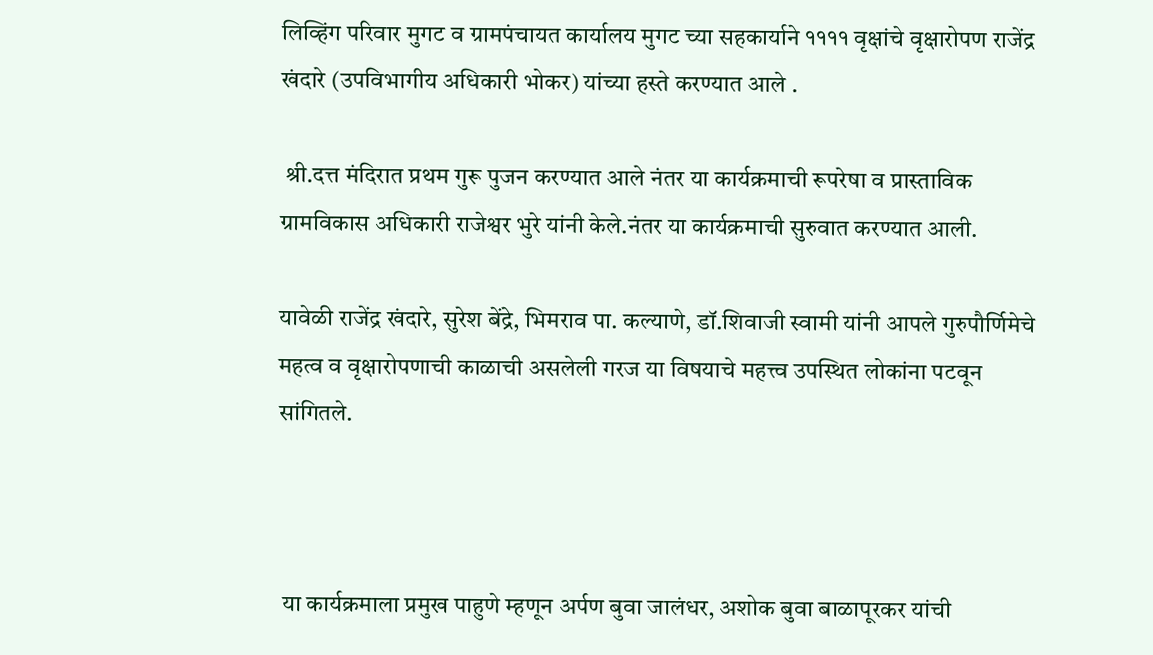लिव्हिंग परिवार मुगट व ग्रामपंचायत कार्यालय मुगट च्या सहकार्याने ११११ वृक्षांचे वृक्षारोपण राजेंद्र खंदारे (उपविभागीय अधिकारी भोकर) यांच्या हस्ते करण्यात आले .

 श्री.दत्त मंदिरात प्रथम गुरू पुजन करण्यात आले नंतर या कार्यक्रमाची रूपरेषा व प्रास्ताविक ग्रामविकास अधिकारी राजेश्वर भुरे यांनी केले.नंतर या कार्यक्रमाची सुरुवात करण्यात आली.

यावेळी राजेंद्र खंदारे, सुरेश बेंद्रे, भिमराव पा. कल्याणे, डॉ.शिवाजी स्वामी यांनी आपले गुरुपौर्णिमेचे महत्व व वृक्षारोपणाची काळाची असलेली गरज या विषयाचे महत्त्व उपस्थित लोकांना पटवून सांगितले.



 या कार्यक्रमाला प्रमुख पाहुणे म्हणून अर्पण बुवा जालंधर, अशोक बुवा बाळापूरकर यांची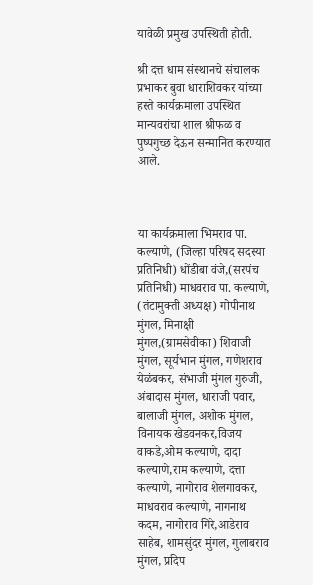यावेळी प्रमुख उपस्थिती होती.

श्री दत्त धाम संस्थानचे संचालक प्रभाकर बुवा धाराशिवकर यांच्या हस्ते कार्यक्रमाला उपस्थित मान्यवरांचा शाल श्रीफळ व पुष्पगुच्छ देऊन सन्मानित करण्यात आले.



या कार्यक्रमाला भिमराव पा. कल्याणे, (जिल्हा परिषद सदस्या प्रतिनिधी) धोंडीबा वंजे,(सरपंच प्रतिनिधी) माधवराव पा. कल्याणे, (तंटामुक्ती अध्यक्ष) गोपीनाथ मुंगल, मिनाक्षी मुंगल,(ग्रामसेवीका) शिवाजी मुंगल, सूर्यभान मुंगल, गणेशराव येळंबकर, संभाजी मुंगल गुरुजी, अंबादास मुंगल, धाराजी पवार, बालाजी मुंगल, अशोक मुंगल, विनायक खेडवनकर,विजय वाकडे,ओम कल्याणे, दादा कल्याणे,राम कल्याणे, दत्ता कल्याणे, नागोराव शेलगावकर, माधवराव कल्याणे, नागनाथ कदम, नागोराव गिरे,आडेराव साहेब, शामसुंदर मुंगल, गुलाबराव मुंगल, प्रदिप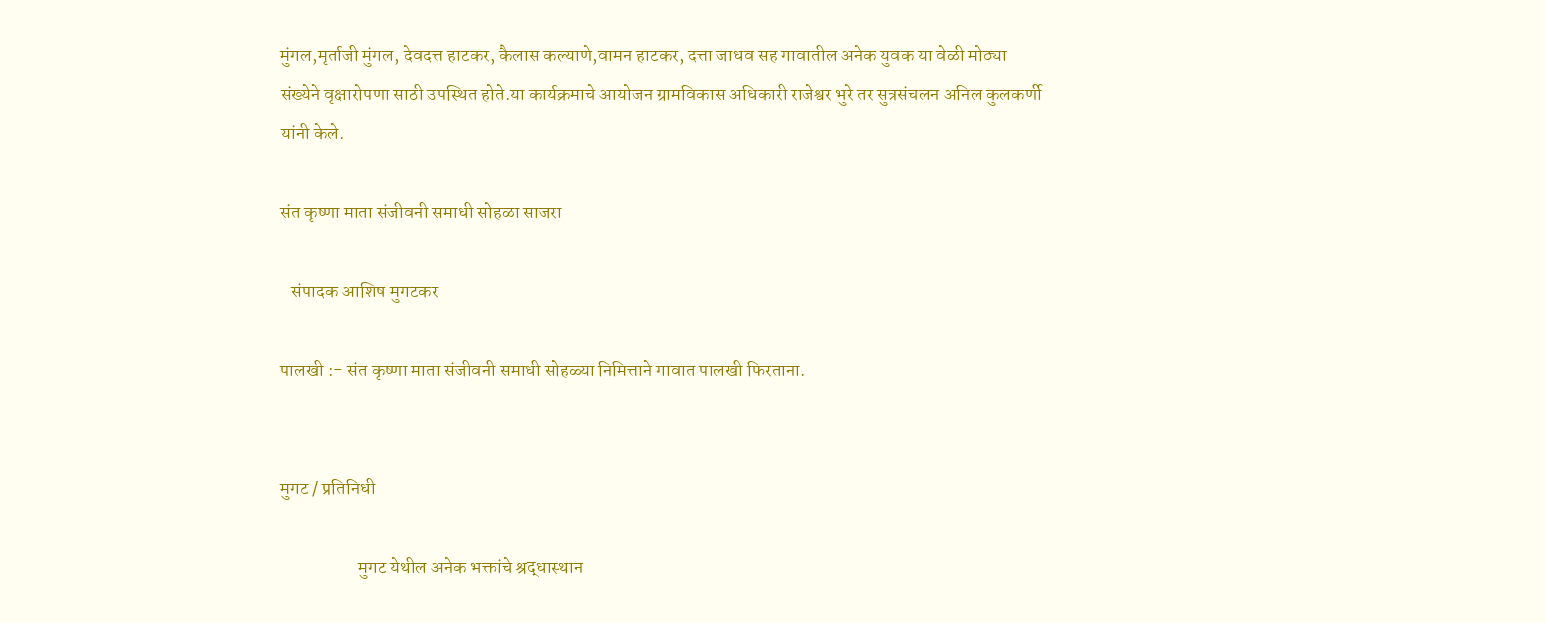मुंगल,मृर्ताजी मुंगल, देवदत्त हाटकर, कैलास कल्याणे,वामन हाटकर, दत्ता जाधव सह गावातील अनेक युवक या वेळी मोठ्या संख्येने वृक्षारोपणा साठी उपस्थित होते.या कार्यक्रमाचे आयोजन ग्रामविकास अधिकारी राजेश्वर भुरे तर सुत्रसंचलन अनिल कुलकर्णी यांनी केले.

संत कृष्णा माता संजीवनी समाधी सोहळा साजरा

   संपादक आशिष मुगटकर

पालखी :- संत कृष्णा माता संजीवनी समाधी सोहळ्या निमित्ताने गावात पालखी फिरताना.


मुगट / प्रतिनिधी

                     मुगट येथील अनेक भक्तांचे श्रद्धास्थान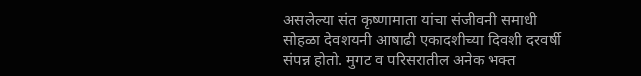असलेल्या संत कृष्णामाता यांचा संजीवनी समाधी सोहळा देवशयनी आषाढी एकादशीच्या दिवशी दरवर्षी संपन्न होतो. मुगट व परिसरातील अनेक भक्त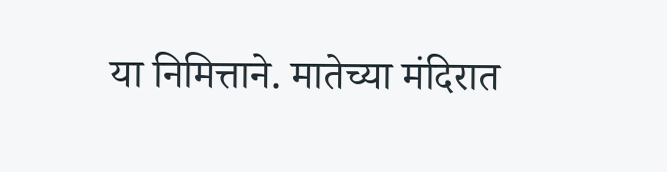या निमित्ताने. मातेच्या मंदिरात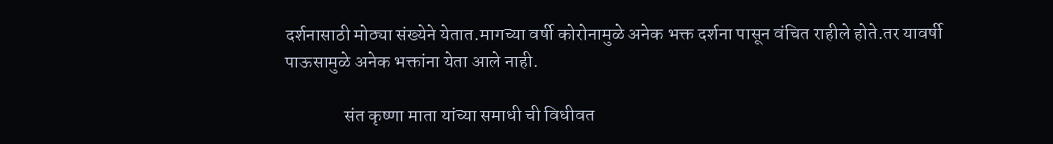दर्शनासाठी मोठ्या संख्येने येतात.मागच्या वर्षी कोरोनामुळे अनेक भक्त दर्शना पासून वंचित राहीले होते.तर यावर्षी पाऊसामुळे अनेक भक्तांना येता आले नाही.

                संत कृष्णा माता यांच्या समाधी ची विधीवत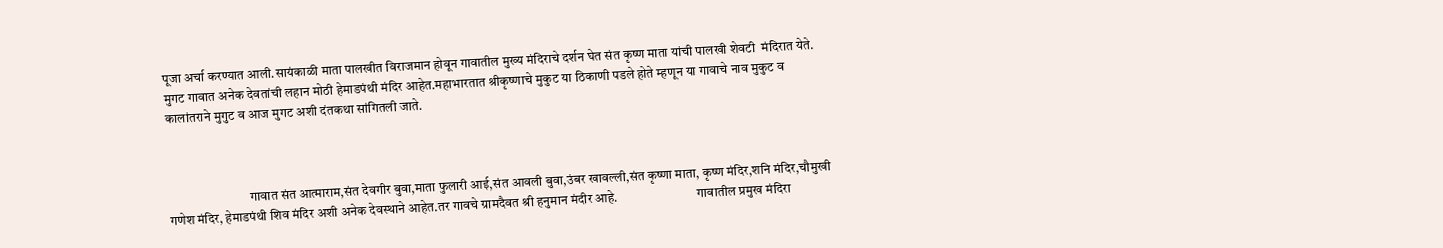पूजा अर्चा करण्यात आली.सायंकाळी माता पालखीत विराजमान होवून गावातील मुख्य मंदिराचे दर्शन घेत संत कृष्ण माता यांची पालखी शेवटी  मंदिरात येते. मुगट गावात अनेक देवतांची लहान मोठी हेमाडपंथी मंदिर आहेत.महाभारतात श्रीकृष्णाचे मुकुट या ठिकाणी पडले होते म्हणून या गावाचे नाव मुकुट व कालांतराने मुगुट व आज मुगट अशी दंतकथा सांगितली जाते.



                               गावात संत आत्माराम,संत देवगीर बुवा,माता फुलारी आई,संत आवली बुवा,उंबर खावल्ली,संत कृष्णा माता, कृष्ण मंदिर,शनि मंदिर,चौमुखी गणेश मंदिर, हेमाडपंथी शिव मंदिर अशी अनेक देवस्थाने आहेत.तर गावचे ग्रामदैवत श्री हनुमान मंदीर आहे.                              गावातील प्रमुख मंदिरा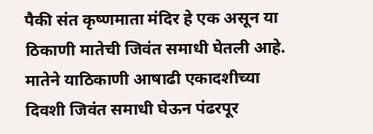पैकी संत कृष्णमाता मंदिर हे एक असून या ठिकाणी मातेची जिवंत समाधी घेतली आहे. मातेने याठिकाणी आषाढी एकादशीच्या दिवशी जिवंत समाधी घेऊन पंढरपूर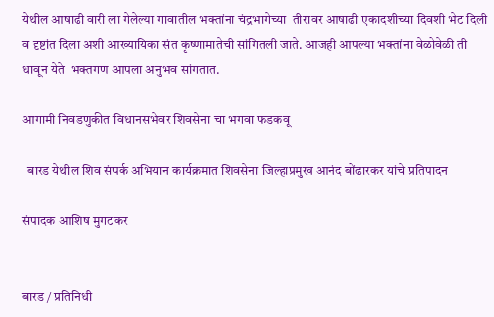येथील आषाढी वारी ला गेलेल्या गावातील भक्तांना चंद्रभागेच्या  तीरावर आषाढी एकादशीच्या दिवशी भेट दिली व दृष्टांत दिला अशी आख्यायिका संत कृष्णामातेची सांगितली जाते. आजही आपल्या भक्तांना वेळोवेळी ती धावून येते  भक्तगण आपला अनुभव सांगतात.

आगामी निवडणुकीत विधानसभेवर शिवसेना चा भगवा फडकवू

  बारड येथील शिव संपर्क अभियान कार्यक्रमात शिवसेना जिल्हाप्रमुख आनंद बोंढारकर यांचे प्रतिपादन

संपादक आशिष मुगटकर


बारड / प्रतिनिधी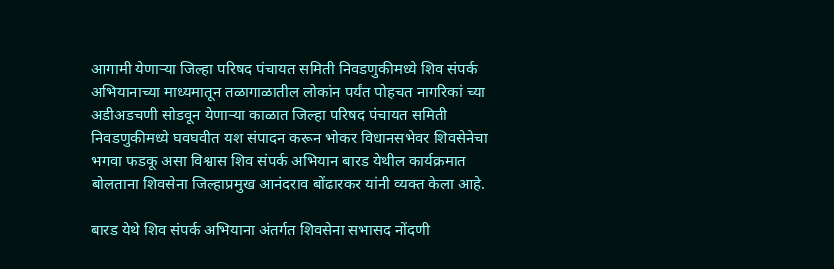आगामी येणाऱ्या जिल्हा परिषद पंचायत समिती निवडणुकीमध्ये शिव संपर्क अभियानाच्या माध्यमातून तळागाळातील लोकांन पर्यंत पोहचत नागरिकां च्या अडीअडचणी सोडवून येणाऱ्या काळात जिल्हा परिषद पंचायत समिती निवडणुकीमध्ये घवघवीत यश संपादन करून भोकर विधानसभेवर शिवसेनेचा भगवा फडकू असा विश्वास शिव संपर्क अभियान बारड येथील कार्यक्रमात बोलताना शिवसेना जिल्हाप्रमुख आनंदराव बोंढारकर यांनी व्यक्त केला आहे.

बारड येथे शिव संपर्क अभियाना अंतर्गत शिवसेना सभासद नोंदणी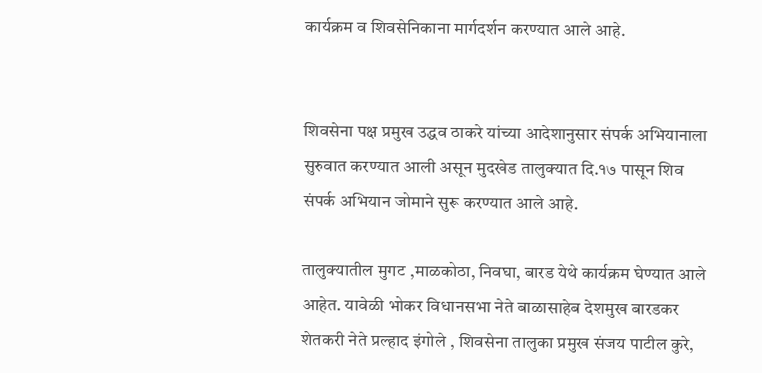कार्यक्रम व शिवसेनिकाना मार्गदर्शन करण्यात आले आहे.


शिवसेना पक्ष प्रमुख उद्धव ठाकरे यांच्या आदेशानुसार संपर्क अभियानाला सुरुवात करण्यात आली असून मुदखेड तालुक्यात दि.१७ पासून शिव संपर्क अभियान जोमाने सुरू करण्यात आले आहे.

तालुक्यातील मुगट ,माळकोठा, निवघा, बारड येथे कार्यक्रम घेण्यात आले आहेत. यावेळी भोकर विधानसभा नेते बाळासाहेब देशमुख बारडकर शेतकरी नेते प्रल्हाद इंगोले , शिवसेना तालुका प्रमुख संजय पाटील कुरे,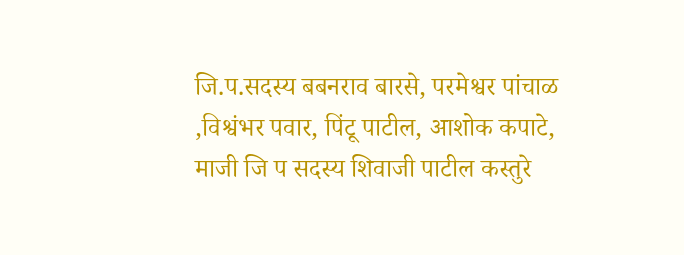जि.प.सदस्य बबनराव बारसे, परमेश्वर पांचाळ ,विश्वंभर पवार, पिंटू पाटील, आशोक कपाटे, माजी जि प सदस्य शिवाजी पाटील कस्तुरे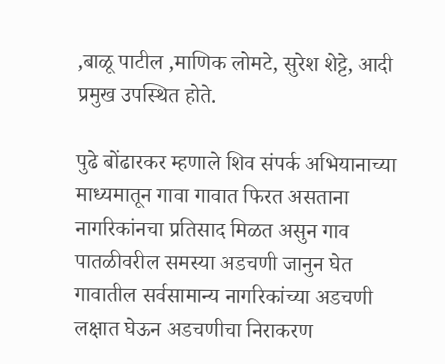,बाळू पाटील ,माणिक लोमटे, सुरेश शेट्टे, आदी प्रमुख उपस्थित होते.

पुढे बोंढारकर म्हणाले शिव संपर्क अभियानाच्या माध्यमातून गावा गावात फिरत असताना नागरिकांनचा प्रतिसाद मिळत असुन गाव पातळीवरील समस्या अडचणी जानुन घेत गावातील सर्वसामान्य नागरिकांच्या अडचणी लक्षात घेऊन अडचणीचा निराकरण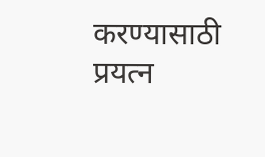करण्यासाठी प्रयत्न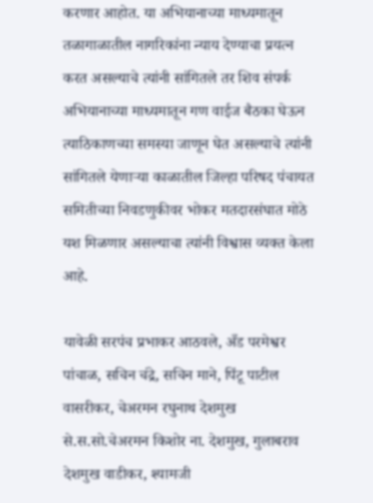करणार आहोत. या अभियानाच्या माध्यमातून तळागाळातील नागरिकांना न्याय देण्याचा प्रयत्न करत असल्याचे त्यांनी सांगितले तर शिव संपर्क अभियानाच्या माध्यमातून गण वाईज बैठका घेऊन त्याठिकाणच्या समस्या जाणून घेत असल्याचे त्यांनी सांगितले येणाऱ्या काळातील जिल्हा परिषद पंचायत समितीच्या निवडणुकीवर भोकर मतदारसंघात मोठे यश मिळणार असल्याचा त्यांनी विश्वास व्यक्त केला आहे.

यावेळी सरपंच प्रभाकर आठवले, अँड परमेश्वर पांचाळ, सचिन चंद्रे, सचिन माने, पिंटू पाटील वासरीकर, चेअरमन रघुनाथ देशमुख से.स.सो.चेअरमन किशोर ना. देशमुख, गुलाबराव देशमुख वाडीकर, श्यामजी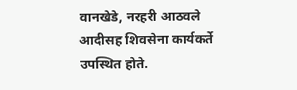वानखेडे, नरहरी आठवले आदीसह शिवसेना कार्यकर्ते उपस्थित होते.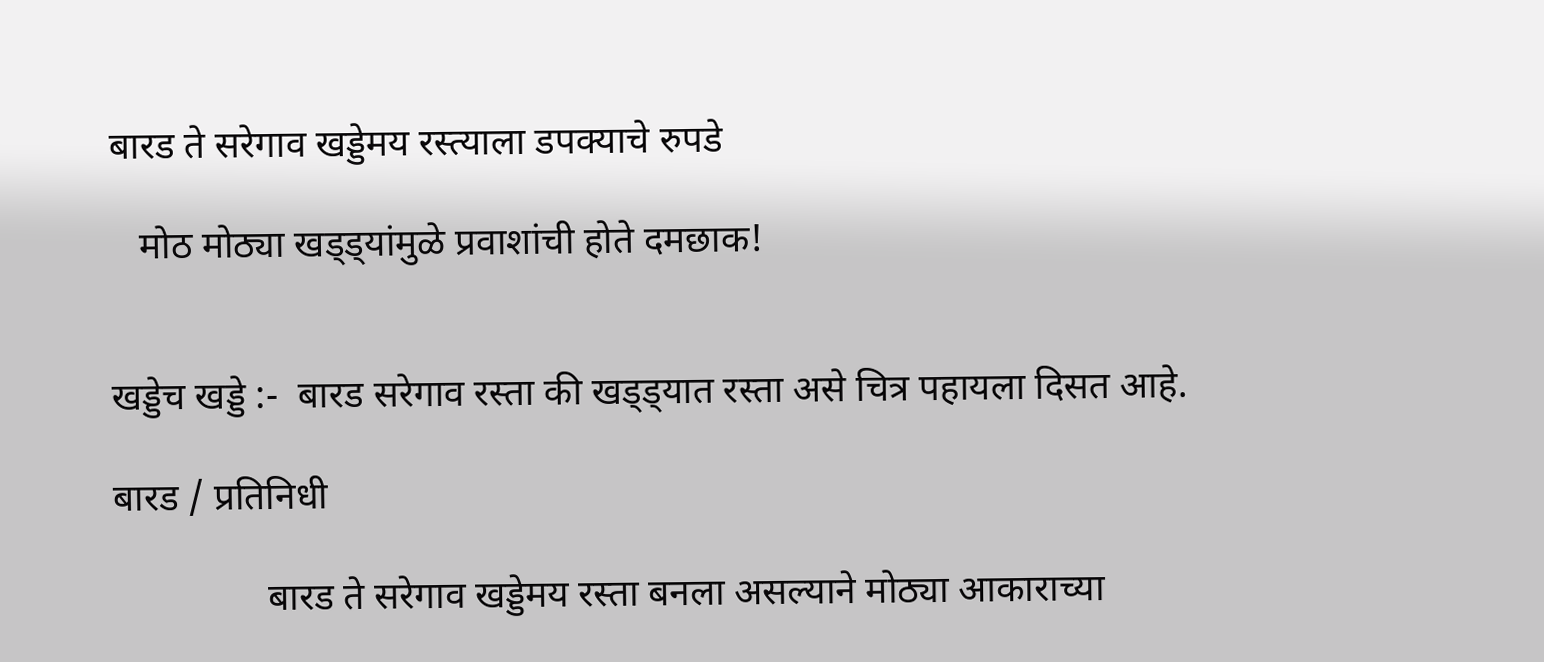बारड ते सरेगाव खड्डेमय रस्त्याला डपक्याचे रुपडे

   मोठ मोठ्या खड्ड्यांमुळे प्रवाशांची होते दमछाक!


खड्डेच खड्डे :-  बारड सरेगाव रस्ता की खड्ड्यात रस्ता असे चित्र पहायला दिसत आहे.

बारड / प्रतिनिधी

                बारड ते सरेगाव खड्डेमय रस्ता बनला असल्याने मोठ्या आकाराच्या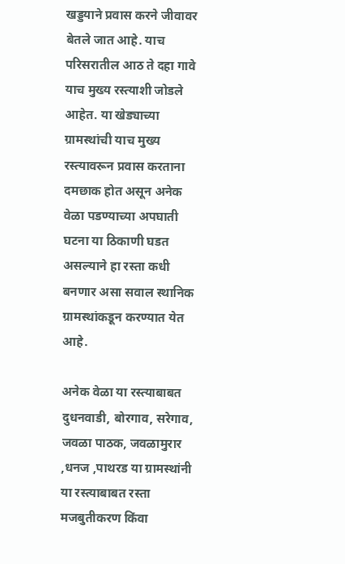खड्डयाने प्रवास करने जीवावर बेतले जात आहे. याच परिसरातील आठ ते दहा गावे याच मुख्य रस्त्याशी जोडले आहेत. या खेड्याच्या ग्रामस्थांची याच मुख्य रस्त्यावरून प्रवास करताना  दमछाक होत असून अनेक वेळा पडण्याच्या अपघाती घटना या ठिकाणी घडत असल्याने हा रस्ता कधी बनणार असा सवाल स्थानिक ग्रामस्थांकडून करण्यात येत आहे.

अनेक वेळा या रस्त्याबाबत दुधनवाडी, बोरगाव, सरेगाव, जवळा पाठक, जवळामुरार ,धनज ,पाथरड या ग्रामस्थांनी या रस्त्याबाबत रस्ता मजबुतीकरण किंवा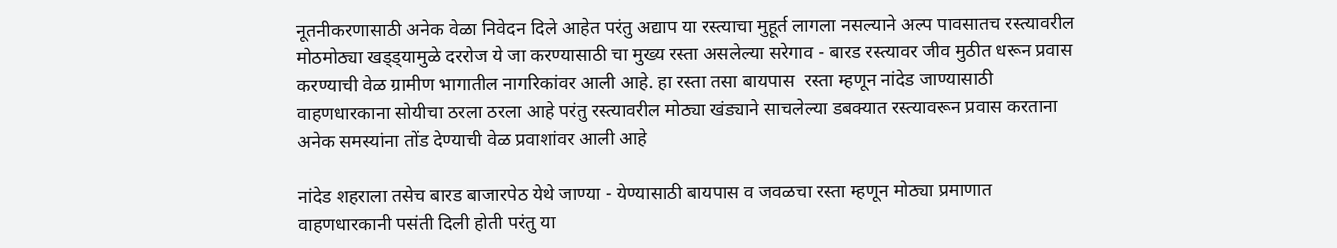नूतनीकरणासाठी अनेक वेळा निवेदन दिले आहेत परंतु अद्याप या रस्त्याचा मुहूर्त लागला नसल्याने अल्प पावसातच रस्त्यावरील मोठमोठ्या खड्ड्यामुळे दररोज ये जा करण्यासाठी चा मुख्य रस्ता असलेल्या सरेगाव - बारड रस्त्यावर जीव मुठीत धरून प्रवास करण्याची वेळ ग्रामीण भागातील नागरिकांवर आली आहे. हा रस्ता तसा बायपास  रस्ता म्हणून नांदेड जाण्यासाठी वाहणधारकाना सोयीचा ठरला ठरला आहे परंतु रस्त्यावरील मोठ्या खंड्याने साचलेल्या डबक्यात रस्त्यावरून प्रवास करताना अनेक समस्यांना तोंड देण्याची वेळ प्रवाशांवर आली आहे

नांदेड शहराला तसेच बारड बाजारपेठ येथे जाण्या - येण्यासाठी बायपास व जवळचा रस्ता म्हणून मोठ्या प्रमाणात वाहणधारकानी पसंती दिली होती परंतु या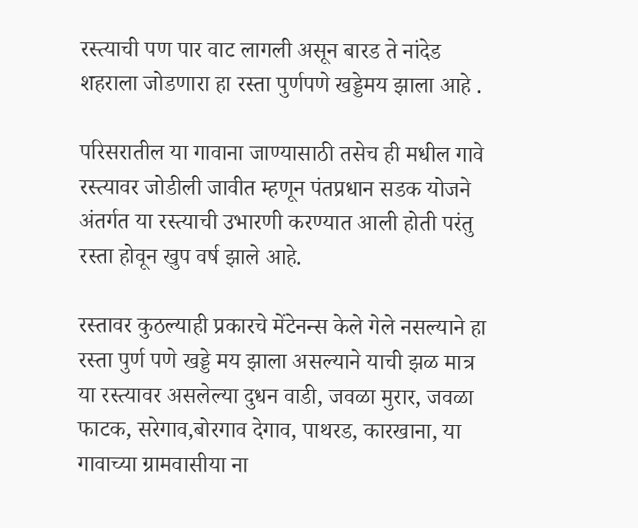रस्त्याची पण पार वाट लागली असून बारड ते नांदेड शहराला जोडणारा हा रस्ता पुर्णपणे खड्डेमय झाला आहे .

परिसरातील या गावाना जाण्यासाठी तसेच ही मधील गावे रस्त्यावर जोडीली जावीत म्हणून पंतप्रधान सडक योजने अंतर्गत या रस्त्याची उभारणी करण्यात आली होती परंतु रस्ता होवून खुप वर्ष झाले आहे.

रस्तावर कुठल्याही प्रकारचे मेंटेनन्स केले गेले नसल्याने हा रस्ता पुर्ण पणे खड्डे मय झाला असल्याने याची झळ मात्र या रस्त्यावर असलेल्या दुधन वाडी, जवळा मुरार, जवळा फाटक, सरेगाव,बोरगाव देगाव, पाथरड, कारखाना, या गावाच्या ग्रामवासीया ना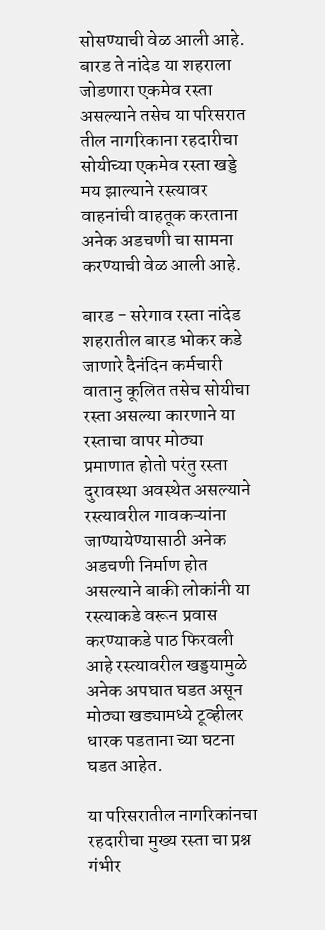सोसण्याची वेळ आली आहे. बारड ते नांदेड या शहराला जोडणारा एकमेव रस्ता असल्याने तसेच या परिसरात तील नागरिकाना रहदारीचा सोयीच्या एकमेव रस्ता खड्डे मय झाल्याने रस्त्यावर वाहनांची वाहतूक करताना अनेक अडचणी चा सामना करण्याची वेळ आली आहे.

बारड - सरेगाव रस्ता नांदेड शहरातील बारड भोकर कडे  जाणारे दैनंदिन कर्मचारी वातानु कूलित तसेच सोयीचा रस्ता असल्या कारणाने या रस्ताचा वापर मोठ्या प्रमाणात होतो परंतु रस्ता दुरावस्था अवस्थेत असल्याने रस्त्यावरील गावकऱ्यांना जाण्यायेण्यासाठी अनेक अडचणी निर्माण होत असल्याने बाकी लोकांनी या रस्त्याकडे वरून प्रवास करण्याकडे पाठ फिरवली आहे रस्त्यावरील खड्डयामुळे अनेक अपघात घडत असून मोठ्या खड्यामध्ये टूव्हीलर धारक पडताना च्या घटना घडत आहेत.

या परिसरातील नागरिकांनचा रहदारीचा मुख्य रस्ता चा प्रश्न गंभीर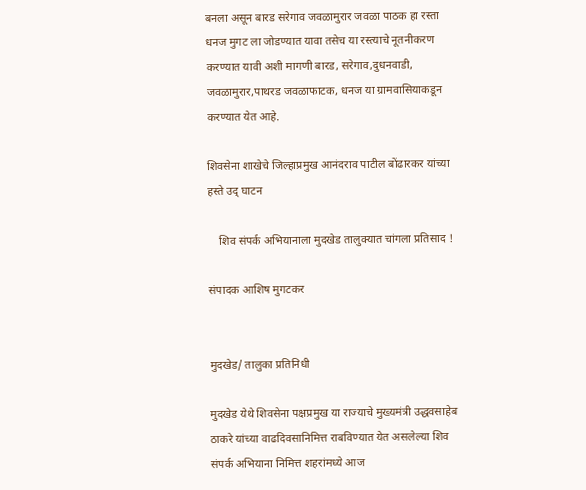बनला असून बारड सरेगाव जवळामुरार जवळा पाठक हा रस्ता धनज मुगट ला जोडण्यात यावा तसेच या रस्त्याचे नूतनीकरण करण्यात यावी अशी मागणी बारड, सरेगाव,दुधनवाडी, जवळामुरार,पाथरड जवळाफाटक, धनज या ग्रामवासियाकडून करण्यात येत आहे.

शिवसेना शाखेचे जिल्हाप्रमुख आनंदराव पाटील बोंढारकर यांच्या हस्ते उद् घाटन

    शिव संपर्क अभियानाला मुदखेड तालुक्यात चांगला प्रतिसाद !

संपादक आशिष मुगटकर


मुदखेड/ तालुका प्रतिनिधी

मुदखेड येथे शिवसेना पक्षप्रमुख या राज्याचे मुख्यमंत्री उद्धवसाहेब ठाकरे यांच्या वाढदिवसानिमित्त राबविण्यात येत असलेल्या शिव संपर्क अभियाना निमित्त शहरांमध्ये आज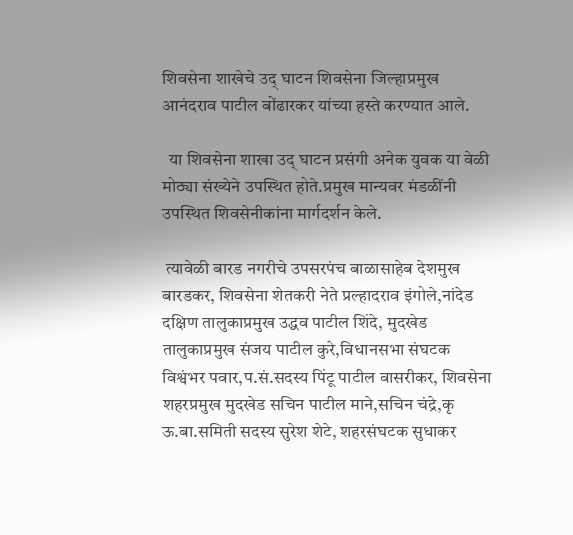शिवसेना शाखेचे उद् घाटन शिवसेना जिल्हाप्रमुख आनंदराव पाटील बोंढारकर यांच्या हस्ते करण्यात आले.

  या शिवसेना शाखा उद् घाटन प्रसंगी अनेक युवक या वेळी मोठ्या संख्येने उपस्थित होते.प्रमुख मान्यवर मंडळींनी उपस्थित शिवसेनीकांना मार्गदर्शन केले.

 त्यावेळी बारड नगरीचे उपसरपंच बाळासाहेब देशमुख बारडकर, शिवसेना शेतकरी नेते प्रल्हादराव इंगोले,नांदेड दक्षिण तालुकाप्रमुख उद्धव पाटील शिंदे, मुदखेड तालुकाप्रमुख संजय पाटील कुरे,विधानसभा संघटक विश्वंभर पवार,प.सं.सदस्य पिंटू पाटील वासरीकर, शिवसेना शहरप्रमुख मुदखेड सचिन पाटील माने,सचिन चंद्रे,कृ ऊ.बा.समिती सदस्य सुरेश शेटे, शहरसंघटक सुधाकर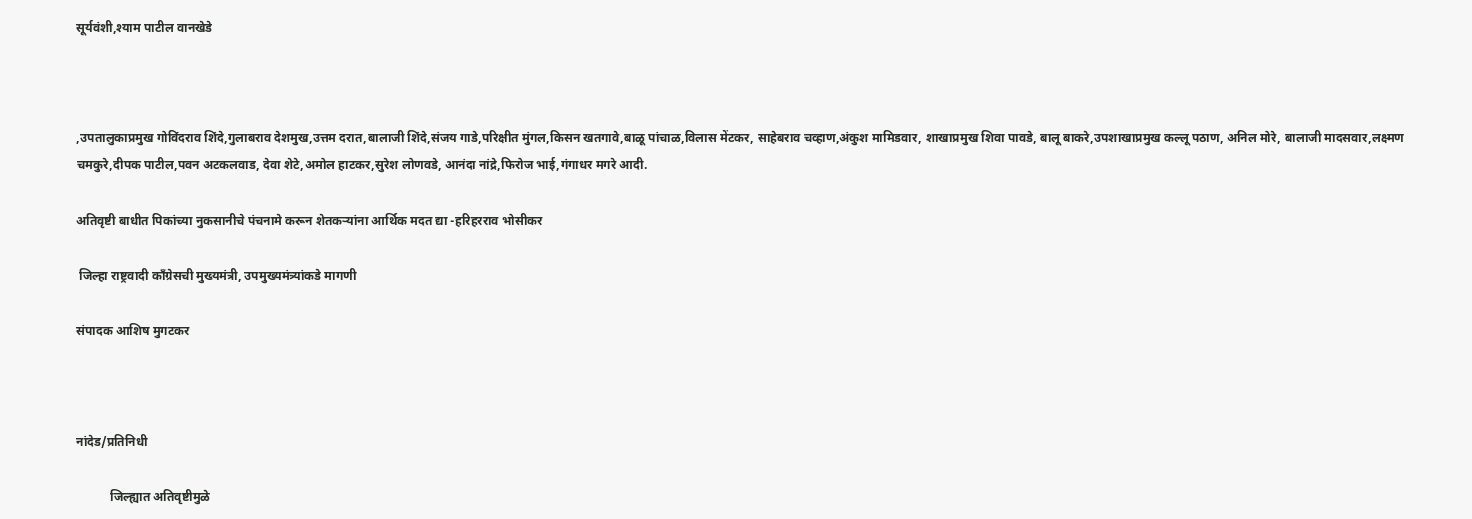सूर्यवंशी,श्याम पाटील वानखेडे



,उपतालुकाप्रमुख गोविंदराव शिंदे,गुलाबराव देशमुख,उत्तम दरात,बालाजी शिंदे,संजय गाडे,परिक्षीत मुंगल,किसन खतगावे,बाळू पांचाळ,विलास मेंटकर, साहेबराव चव्हाण,अंकुश मामिडवार, शाखाप्रमुख शिवा पावडे, बालू बाकरे,उपशाखाप्रमुख कल्लू पठाण, अनिल मोरे, बालाजी मादसवार,लक्ष्मण चमकुरे,दीपक पाटील,पवन अटकलवाड, देवा शेटे,अमोल हाटकर,सुरेश लोणवडे, आनंदा नांद्रे,फिरोज भाई,गंगाधर मगरे आदी.

अतिवृष्टी बाधीत पिकांच्या नुकसानीचे पंचनामे करून शेतकर्‍यांना आर्थिक मदत द्या -हरिहरराव भोसीकर

 जिल्हा राष्ट्रवादी काँग्रेसची मुख्यमंत्री, उपमुख्यमंत्र्यांकडे मागणी

संपादक आशिष मुगटकर



नांदेड/प्रतिनिधी

           जिल्ह्यात अतिवृष्टीमुळे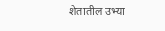शेतातील उभ्या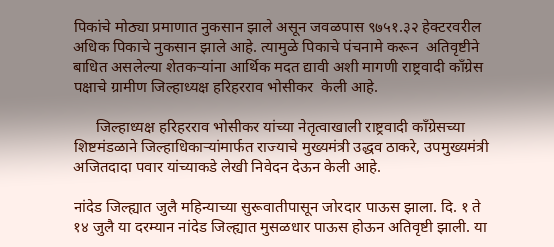पिकांचे मोठ्या प्रमाणात नुकसान झाले असून जवळपास ९७५१.३२ हेक्टरवरील अधिक पिकाचे नुकसान झाले आहे. त्यामुळे पिकाचे पंचनामे करून  अतिवृष्टीने बाधित असलेल्या शेतकऱ्यांना आर्थिक मदत द्यावी अशी मागणी राष्ट्रवादी काँग्रेस पक्षाचे ग्रामीण जिल्हाध्यक्ष हरिहरराव भोसीकर  केली आहे.

      जिल्हाध्यक्ष हरिहरराव भोसीकर यांच्या नेतृत्वाखाली राष्ट्रवादी काँग्रेसच्या शिष्टमंडळाने जिल्हाधिकार्‍यांमार्फत राज्याचे मुख्यमंत्री उद्धव ठाकरे, उपमुख्यमंत्री अजितदादा पवार यांच्याकडे लेखी निवेदन देऊन केली आहे.

नांदेड जिल्ह्यात जुलै महिन्याच्या सुरूवातीपासून जोरदार पाऊस झाला. दि. १ ते १४ जुलै या दरम्यान नांदेड जिल्ह्यात मुसळधार पाऊस होऊन अतिवृष्टी झाली. या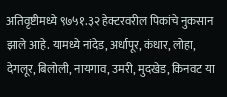अतिवृष्टीमध्ये ९७५१.३२ हेक्टरवरील पिकांचे नुकसान झाले आहे. यामध्ये नांदेड, अर्धापूर, कंधार, लोहा, देगलूर, बिलोली, नायगाव, उमरी, मुदखेड, किनवट या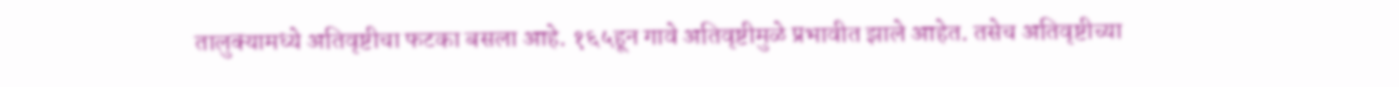तालुक्यामध्ये अतिवृष्टीचा फटका बसला आहे. १६५हून गावे अतिवृष्टीमुळे प्रभावीत झाले आहेत. तसेच अतिवृष्टीच्या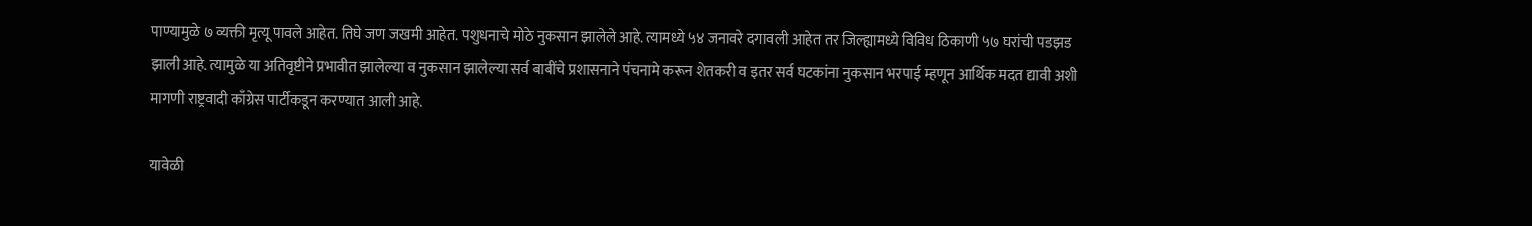पाण्यामुळे ७ व्यक्ती मृत्यू पावले आहेत. तिघे जण जखमी आहेत. पशुधनाचे मोठे नुकसान झालेले आहे. त्यामध्ये ५४ जनावरे दगावली आहेत तर जिल्ह्यामध्ये विविध ठिकाणी ५७ घरांची पडझड झाली आहे. त्यामुळे या अतिवृष्टीने प्रभावीत झालेल्या व नुकसान झालेल्या सर्व बाबींचे प्रशासनाने पंचनामे करून शेतकरी व इतर सर्व घटकांना नुकसान भरपाई म्हणून आर्थिक मदत द्यावी अशी मागणी राष्ट्रवादी काँग्रेस पार्टीकडून करण्यात आली आहे.

यावेळी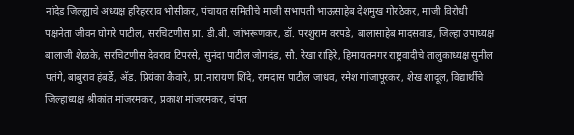नांदेड जिल्ह्याचे अध्यक्ष हरिहरराव भोसीकर, पंचायत समितीचे माजी सभापती भाऊसाहेब देशमुख गोरठेकर, माजी विरोधी पक्षनेता जीवन घोगरे पाटील, सरचिटणीस प्रा. डी.बी. जांभरूणकर, डॉ. परशुराम वरपडे, बालासाहेब मादसवाड, जिल्हा उपाध्यक्ष बालाजी शेळके, सरचिटणीस देवराव टिपरसे, सुनंदा पाटील जोगदंड, सौ. रेखा राहिरे, हिमायतनगर राष्ट्रवादीचे तालुकाध्यक्ष सुनील पतंगे, बाबुराव हंबर्डे, अ‍ॅड. प्रियंका कैवारे, प्रा.नारायण शिंदे, रामदास पाटील जाधव, रमेश गांजापूरकर, शेख शादूल, विद्यार्थीचे जिल्हाध्यक्ष श्रीकांत मांजरमकर, प्रकाश मांजरमकर, चंपत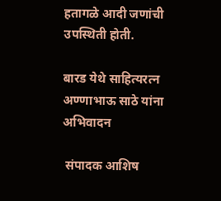हतागळे आदी जणांची उपस्थिती होती.

बारड येथे साहित्यरत्न अण्णाभाऊ साठे यांना अभिवादन

 संपादक आशिष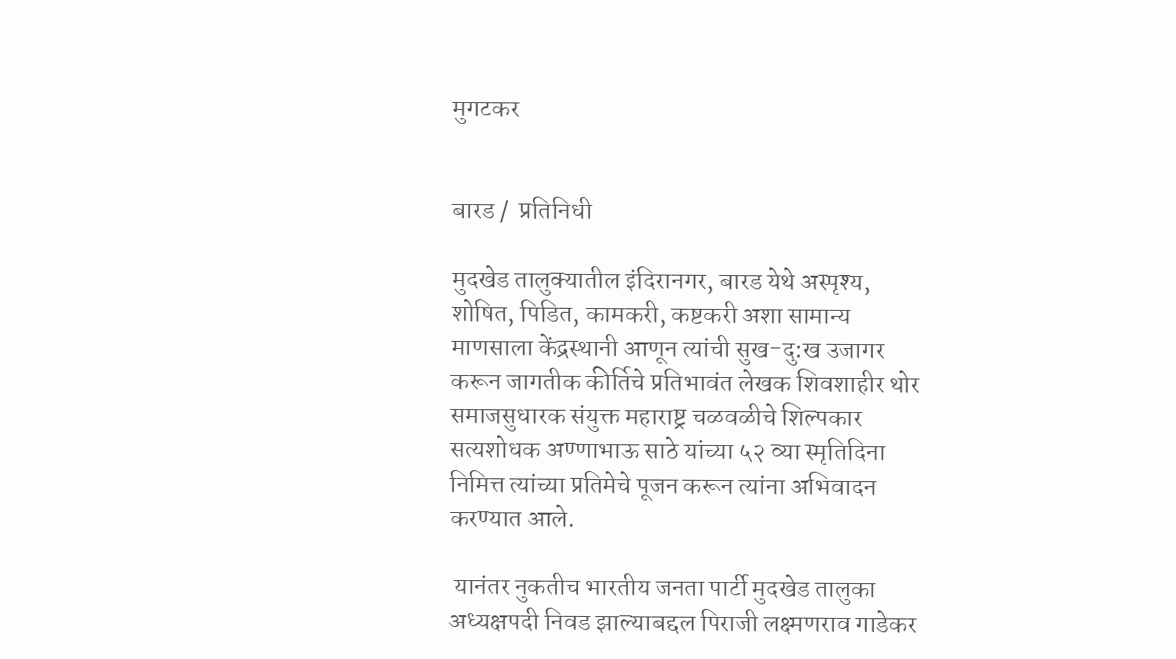मुगटकर


बारड /  प्रतिनिधी

मुदखेड तालुक्यातील इंदिरानगर, बारड येथे अस्पृश्य, शोषित, पिडित, कामकरी, कष्टकरी अशा सामान्य माणसाला केंद्रस्थानी आणून त्यांची सुख-दु:ख उजागर करून जागतीक कीर्तिचे प्रतिभावंत लेखक शिवशाहीर थोर समाजसुधारक संयुक्त महाराष्ट्र चळवळीचे शिल्पकार सत्यशोधक अण्णाभाऊ साठे यांच्या ५२ व्या स्मृतिदिना निमित्त त्यांच्या प्रतिमेचे पूजन करून त्यांना अभिवादन करण्यात आले.

 यानंतर नुकतीच भारतीय जनता पार्टी मुदखेड तालुका अध्यक्षपदी निवड झाल्याबद्दल पिराजी लक्ष्मणराव गाडेकर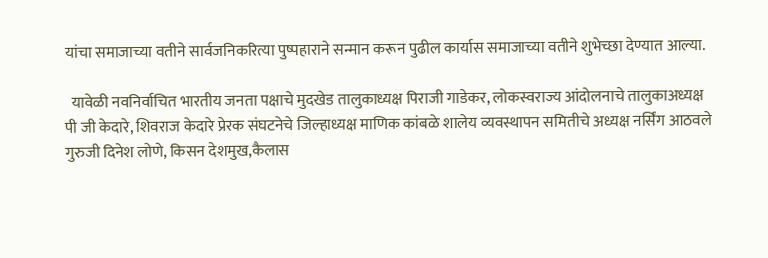यांचा समाजाच्या वतीने सार्वजनिकरित्या पुष्पहाराने सन्मान करून पुढील कार्यास समाजाच्या वतीने शुभेच्छा देण्यात आल्या.

  यावेळी नवनिर्वाचित भारतीय जनता पक्षाचे मुदखेड तालुकाध्यक्ष पिराजी गाडेकर, लोकस्वराज्य आंदोलनाचे तालुकाअध्यक्ष पी जी केदारे, शिवराज केदारे प्रेरक संघटनेचे जिल्हाध्यक्ष माणिक कांबळे शालेय व्यवस्थापन समितीचे अध्यक्ष नर्सिंग आठवले गुरुजी दिनेश लोणे, किसन देशमुख,कैलास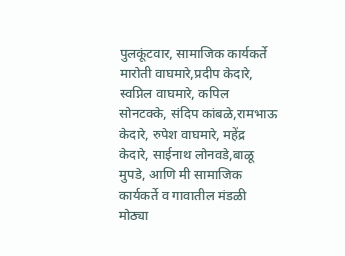पुलकूंटवार, सामाजिक कार्यकर्ते मारोती वाघमारे,प्रदीप केदारे, स्वप्निल वाघमारे, कपिल सोनटक्के, संदिप कांबळे,रामभाऊ केदारे, रुपेश वाघमारे, महेंद्र केदारे, साईनाथ लोनवडे,बाळू मुपडे, आणि मी सामाजिक कार्यकर्ते व गावातील मंडळी मोठ्या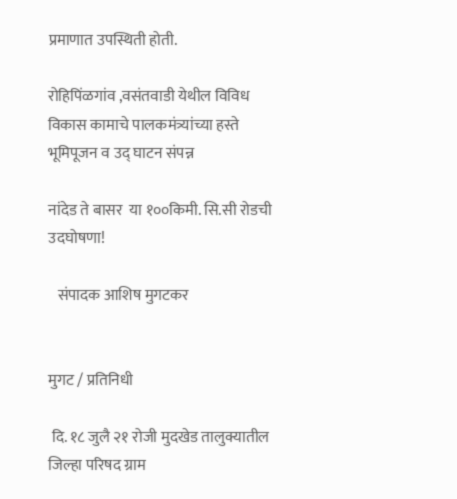प्रमाणात उपस्थिती होती.

रोहिपिंळगांव ,वसंतवाडी येथील विविध विकास कामाचे पालकमंत्र्यांच्या हस्ते भूमिपूजन व उद् घाटन संपन्न

नांदेड ते बासर  या १००किमी. सि.सी रोडची उदघोषणा!

   संपादक आशिष मुगटकर


मुगट / प्रतिनिधी

 दि. १८ जुलै २१ रोजी मुदखेड तालुक्यातील जिल्हा परिषद ग्राम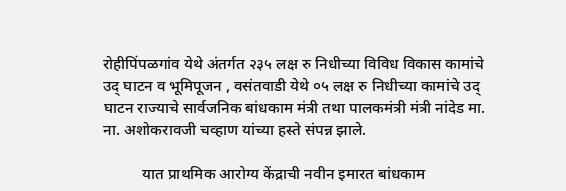रोहीपिंपळगांव येथे अंतर्गत २३५ लक्ष रु निधीच्या विविध विकास कामांचे उद् घाटन व भूमिपूजन , वसंतवाडी येथे ०५ लक्ष रु निधीच्या कामांचे उद् घाटन राज्याचे सार्वजनिक बांधकाम मंत्री तथा पालकमंत्री मंत्री नांदेड मा. ना. अशोकरावजी चव्हाण यांच्या हस्ते संपन्न झाले.

          यात प्राथमिक आरोग्य केंद्राची नवीन इमारत बांधकाम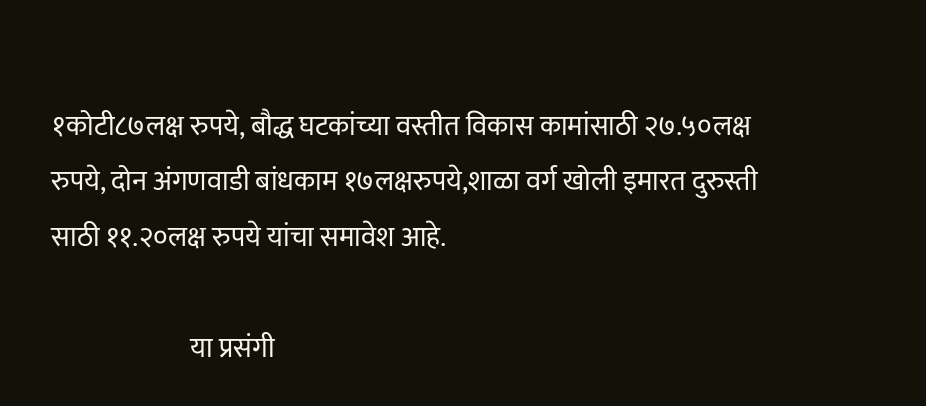१कोटी८७लक्ष रुपये, बौद्ध घटकांच्या वस्तीत विकास कामांसाठी २७.५०लक्ष रुपये, दोन अंगणवाडी बांधकाम १७लक्षरुपये,शाळा वर्ग खोली इमारत दुरुस्ती साठी ११.२०लक्ष रुपये यांचा समावेश आहे.

                          या प्रसंगी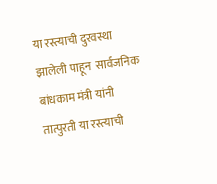या रस्त्याची दुरवस्था झालेली पाहून  सार्वजनिक बांधकाम मंत्री यांनी तात्पुरती या रस्त्याची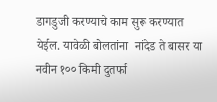डागडुजी करण्याचे काम सुरू करण्यात येईल. यावेळी बोलतांना  नांदेड ते बासर या नवीन १०० किमी दुतर्फा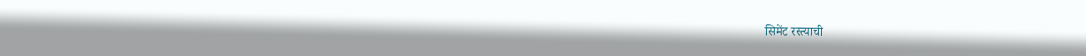सिमेंट रस्त्याची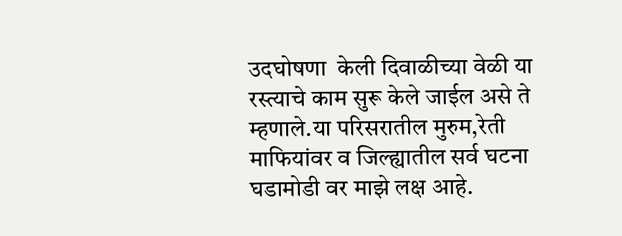उदघोषणा  केली दिवाळीच्या वेळी या रस्त्याचे काम सुरू केले जाईल असे ते म्हणाले.या परिसरातील मुरुम,रेती माफियांवर व जिल्ह्यातील सर्व घटना घडामोडी वर माझे लक्ष आहे.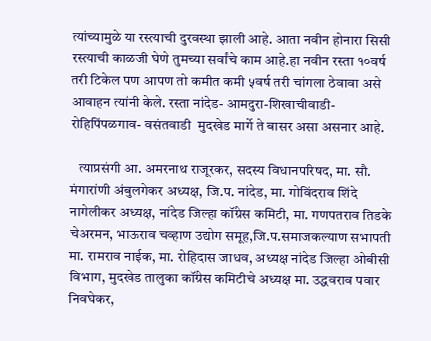त्यांच्यामुळे या रस्त्याची दुरवस्था झाली आहे. आता नवीन होनारा सिसी रस्त्याची काळजी घेणे तुमच्या सर्वांचे काम आहे.हा नवीन रस्ता १०वर्ष तरी टिकेल पण आपण तो कमीत कमी ५वर्ष तरी चांगला ठेवावा असे आवाहन त्यांनी केले. रस्ता नांदेड- आमदुरा-शिखाचीवाडी- रोहिपिंपळगाव- वसंतवाडी  मुदखेड मार्गे ते बासर असा असनार आहे.

   त्याप्रसंगी आ. अमरनाथ राजूरकर, सदस्य विधानपरिषद, मा. सौ. मंगारांणी अंबुलगेकर अध्यक्ष, जि.प. नांदेड, मा. गोविंदराव शिंदे नागेलीकर अध्यक्ष, नांदेड जिल्हा कॉंग्रेस कमिटी, मा. गणपतराव तिडके चेअरमन, भाऊराव चव्हाण उद्योग समूह,जि.प.समाजकल्याण सभापती मा. रामराव नाईक, मा. रोहिदास जाधव, अध्यक्ष नांदेड जिल्हा ओबीसी विभाग, मुदखेड तालुका कॉंग्रेस कमिटीचे अध्यक्ष मा. उद्धवराव पवार निवघेकर,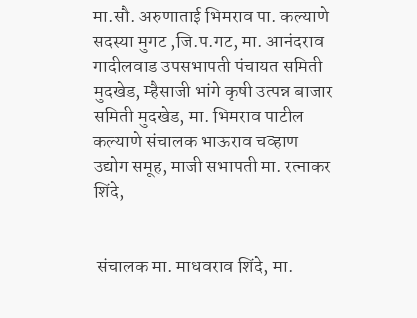मा.सौ. अरुणाताई भिमराव पा. कल्याणे सदस्या मुगट ,जि.प.गट, मा. आनंदराव गादीलवाड उपसभापती पंचायत समिती मुदखेड, म्हैसाजी भांगे कृषी उत्पन्न बाजार समिती मुदखेड, मा. भिमराव पाटील कल्याणे संचालक भाऊराव चव्हाण उद्योग समूह, माजी सभापती मा. रत्नाकर शिंदे,


 संचालक मा. माधवराव शिंदे, मा.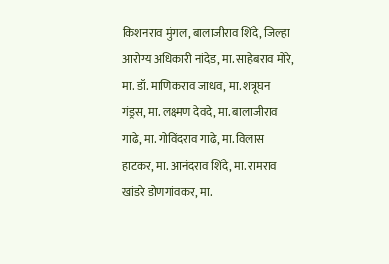किशनराव मुंगल, बालाजीराव शिंदे, जिल्हा आरोग्य अधिकारी नांदेड, मा. साहेबराव मोरे, मा. डॉ. माणिकराव जाधव, मा. शत्रूघन गंड्रस, मा. लक्ष्मण देवदे, मा. बालाजीराव गाढे, मा. गोविंदराव गाढे, मा. विलास हाटकर, मा. आनंदराव शिंदे, मा. रामराव खांडरे डोणगांवकर, मा.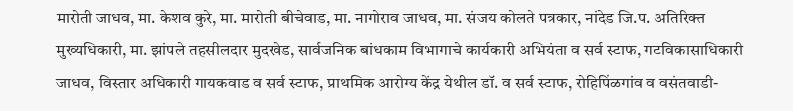मारोती जाधव, मा. केशव कुरे, मा. मारोती बीचेवाड, मा. नागोराव जाधव, मा. संजय कोलते पत्रकार, नांदेड जि.प. अतिरिक्त मुख्यधिकारी, मा. झांपले तहसीलदार मुदखेड, सार्वजनिक बांधकाम विभागाचे कार्यकारी अभियंता व सर्व स्टाफ, गटविकासाधिकारी जाधव, विस्तार अधिकारी गायकवाड व सर्व स्टाफ, प्राथमिक आरोग्य केंद्र येथील डॉ. व सर्व स्टाफ, रोहिपिंळगांव व वसंतवाडी-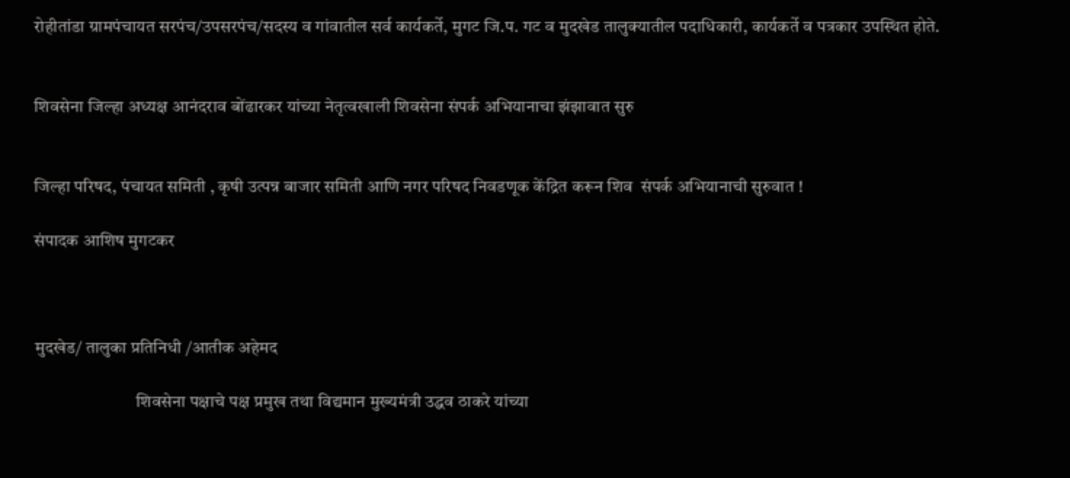रोहीतांडा ग्रामपंचायत सरपंच/उपसरपंच/सदस्य व गांवातील सर्व कार्यकर्ते, मुगट जि.प. गट व मुदखेड तालुक्यातील पदाधिकारी, कार्यकर्ते व पत्रकार उपस्थित होते.


शिवसेना जिल्हा अध्यक्ष आनंदराव बोंढारकर यांच्या नेतृत्वखाली शिवसेना संपर्क अभियानाचा झंझावात सुरु


जिल्हा परिषद, पंचायत समिती , कृषी उत्पन्न बाजार समिती आणि नगर परिषद निवडणूक केंद्रित करून शिव  संपर्क अभियानाची सुरुवात !

संपादक आशिष मुगटकर



मुदखेड/ तालुका प्रतिनिधी /आतीक अहेमद

                             शिवसेना पक्षाचे पक्ष प्रमुख तथा विद्यमान मुख्यमंत्री उद्धव ठाकरे यांच्या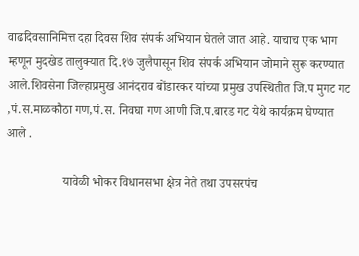वाढदिवसानिमित्त दहा दिवस शिव संपर्क अभियान घेतले जात आहे. याचाच एक भाग म्हणून मुदखेड तालुक्यात दि.१७ जुलैपासून शिव संपर्क अभियान जोमाने सुरू करण्यात आले.शिवसेना जिल्हाप्रमुख आनंदराव बोंडारकर यांच्या प्रमुख उपस्थितीत जि.प मुगट गट ,पं.स.माळकौठा गण,पं.स. निवघा गण आणी जि.प.बारड गट येथे कार्यक्रम घेण्यात आले .

                  यावेळी भोकर विधानसभा क्षेत्र नेते तथा उपसरपंच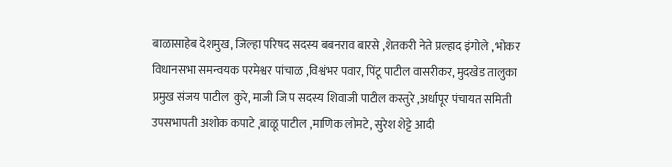बाळासाहेब देशमुख, जिल्हा परिषद सदस्य बबनराव बारसे ,शेतकरी नेते प्रल्हाद इंगोले , भोकर विधानसभा समन्वयक परमेश्वर पांचाळ ,विश्वंभर पवार, पिंटू पाटील वासरीकर, मुदखेड तालुका प्रमुख संजय पाटील  कुरे, माजी जि प सदस्य शिवाजी पाटील कस्तुरे ,अर्धापूर पंचायत समिती उपसभापती अशोक कपाटे ,बाळू पाटील ,माणिक लोमटे, सुरेश शेट्टे आदी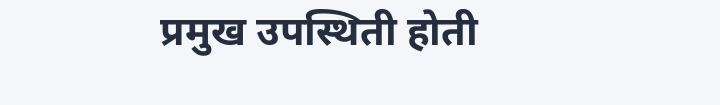प्रमुख उपस्थिती होती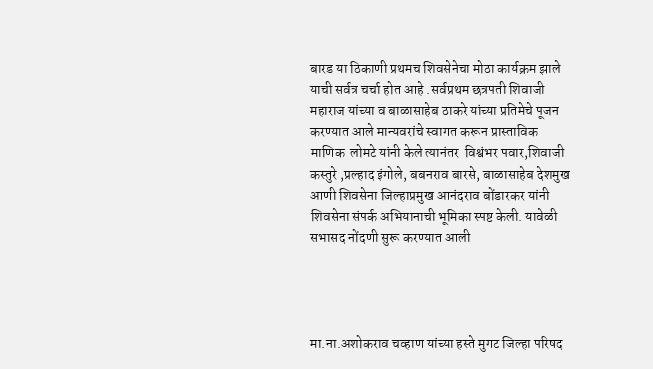बारड या ठिकाणी प्रथमच शिवसेनेचा मोठा कार्यक्रम झाले याची सर्वत्र चर्चा होत आहे .सर्वप्रथम छत्रपती शिवाजी महाराज यांच्या व बाळासाहेब ठाकरे यांच्या प्रतिमेचे पूजन करण्यात आले मान्यवरांचे स्वागत करून प्रास्ताविक माणिक  लोमटे यांनी केले त्यानंतर  विश्वंभर पवार,शिवाजी कस्तुरे ,प्रल्हाद इंगोले, बबनराव बारसे, बाळासाहेब देशमुख आणी शिवसेना जिल्हाप्रमुख आनंदराव बोंडारकर यांनी शिवसेना संपर्क अभियानाची भूमिका स्पष्ट केली. यावेळी सभासद नोंदणी सुरू करण्यात आली




मा.ना.अशोकराव चव्हाण यांच्या हस्ते मुगट जिल्हा परिषद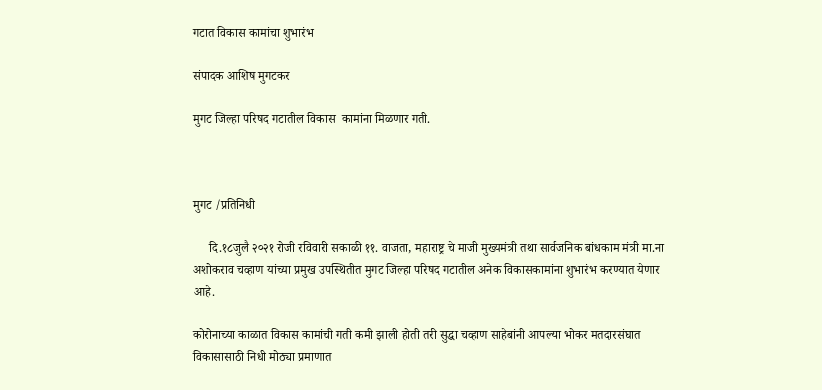गटात विकास कामांचा शुभारंभ

संपादक आशिष मुगटकर

मुगट जिल्हा परिषद गटातील विकास  कामांना मिळणार गती.



मुगट /प्रतिनिधी

     दि.१८जुलै २०२१ रोजी रविवारी सकाळी ११. वाजता, महाराष्ट्र चे माजी मुख्यमंत्री तथा सार्वजनिक बांधकाम मंत्री मा.ना अशोकराव चव्हाण यांच्या प्रमुख उपस्थितीत मुगट जिल्हा परिषद गटातील अनेक विकासकामांना शुभारंभ करण्यात येणार आहे.

कोरोनाच्या काळात विकास कामांची गती कमी झाली होती तरी सुद्धा चव्हाण साहेबांनी आपल्या भोकर मतदारसंघात विकासासाठी निधी मोठ्या प्रमाणात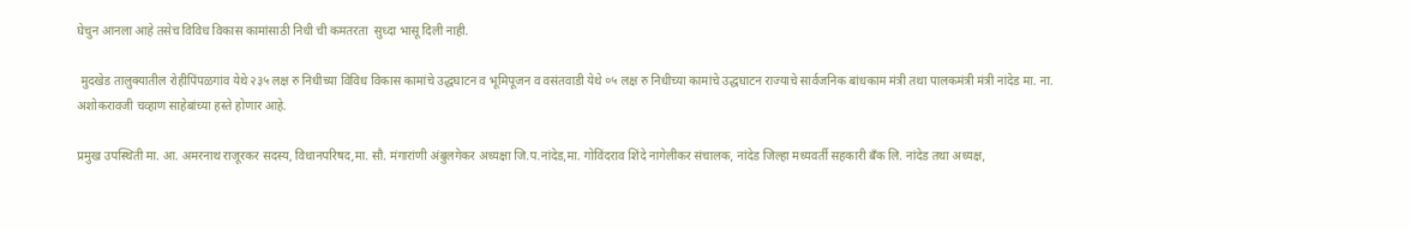घेचुन आनला आहे तसेच विविध विकास कामांसाठी निधी ची कमतरता  सुध्दा भासू दिली नाही.

 मुदखेड तालुक्यातील रोहीपिंपळगांव येथे २३५ लक्ष रु निधीच्या विविध विकास कामांचे उद्धघाटन व भूमिपूजन व वसंतवाडी येथे ०५ लक्ष रु निधीच्या कामांचे उद्धघाटन राज्याचे सार्वजनिक बांधकाम मंत्री तथा पालकमंत्री मंत्री नांदेड मा. ना. अशोकरावजी चव्हाण साहेबांच्या हस्ते होणार आहे.

प्रमुख उपस्थिती मा. आ. अमरनाथ राजूरकर सदस्य, विधानपरिषद,मा. सौ. मंगारांणी अंबुलगेकर अध्यक्षा जि.प.नांदेड,मा. गोविंदराव शिंदे नागेलीकर संचालक, नांदेड जिल्हा मध्यवर्ती सहकारी बँक लि. नांदेड तथा अध्यक्ष,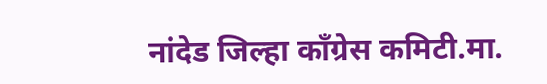नांदेड जिल्हा कॉंग्रेस कमिटी.मा.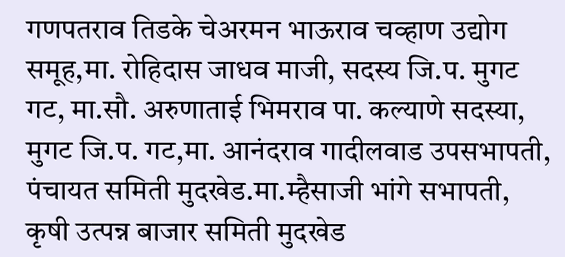गणपतराव तिडके चेअरमन भाऊराव चव्हाण उद्योग समूह,मा. रोहिदास जाधव माजी, सदस्य जि.प. मुगट गट, मा.सौ. अरुणाताई भिमराव पा. कल्याणे सदस्या, मुगट जि.प. गट,मा. आनंदराव गादीलवाड उपसभापती, पंचायत समिती मुदखेड.मा.म्हैसाजी भांगे सभापती, कृषी उत्पन्न बाजार समिती मुदखेड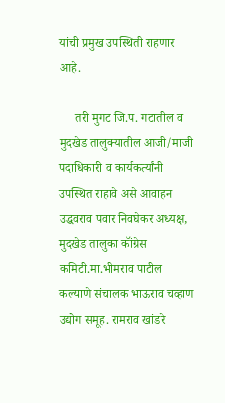यांची प्रमुख उपस्थिती राहणार आहे.

     तरी मुगट जि.प. गटातील व मुदखेड तालुक्यातील आजी/माजी पदाधिकारी व कार्यकर्त्यांनी उपस्थित राहावे असे आवाहन उद्धवराव पवार निवघेकर अध्यक्ष, मुदखेड तालुका कॉंग्रेस कमिटी.मा.भीमराव पाटील कल्याणे संचालक भाऊराव चव्हाण उद्योग समूह. रामराव खांडरे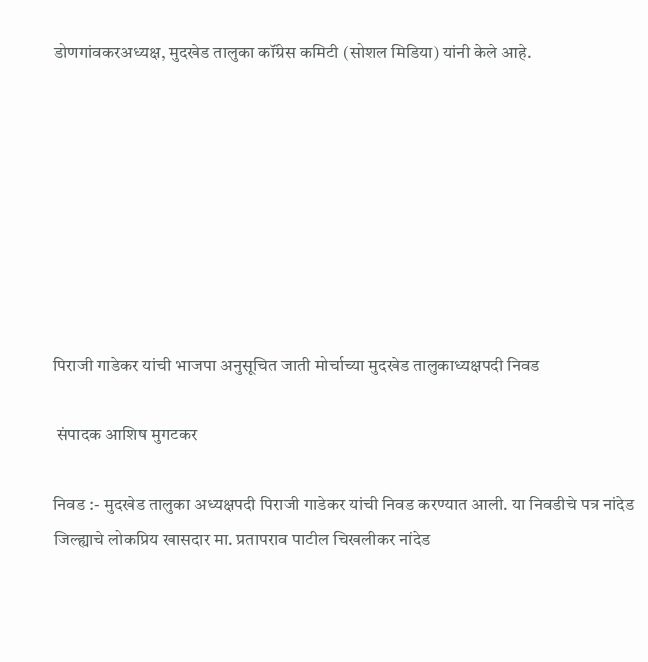डोणगांवकरअध्यक्ष, मुदखेड तालुका कॉंग्रेस कमिटी (सोशल मिडिया) यांनी केले आहे.








पिराजी गाडेकर यांची भाजपा अनुसूचित जाती मोर्चाच्या मुदखेड तालुकाध्यक्षपदी निवड

 संपादक आशिष मुगटकर

निवड :- मुदखेड तालुका अध्यक्षपदी पिराजी गाडेकर यांची निवड करण्यात आली. या निवडीचे पत्र नांदेड जिल्ह्याचे लोकप्रिय खासदार मा. प्रतापराव पाटील चिखलीकर नांदेड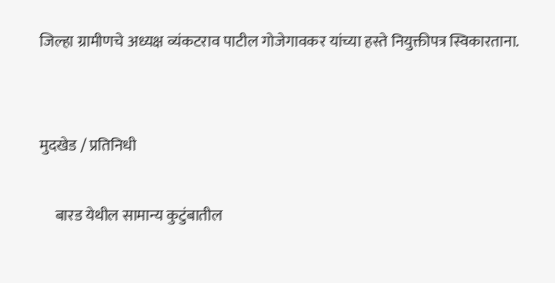जिल्हा ग्रामीणचे अध्यक्ष व्यंकटराव पाटील गोजेगावकर यांच्या हस्ते नियुक्तीपत्र स्विकारताना.


मुदखेड / प्रतिनिधी

     बारड येथील सामान्य कुटुंबातील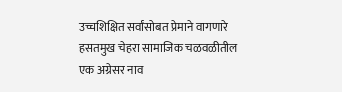उच्चशिक्षित सर्वांसोबत प्रेमाने वागणारे हसतमुख चेहरा सामाजिक चळवळीतील एक अग्रेसर नाव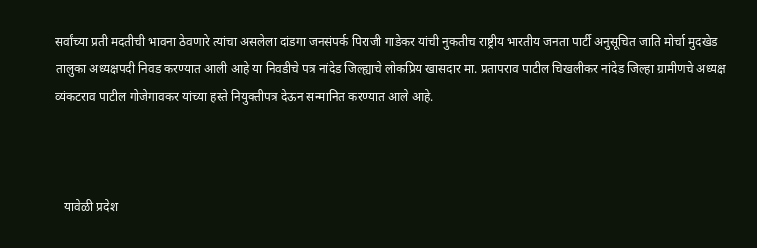सर्वांच्या प्रती मदतीची भावना ठेवणारे त्यांचा असलेला दांडगा जनसंपर्क पिराजी गाडेकर यांची नुकतीच राष्ट्रीय भारतीय जनता पार्टी अनुसूचित जाति मोर्चा मुदखेड तालुका अध्यक्षपदी निवड करण्यात आली आहे या निवडीचे पत्र नांदेड जिल्ह्याचे लोकप्रिय खासदार मा. प्रतापराव पाटील चिखलीकर नांदेड जिल्हा ग्रामीणचे अध्यक्ष व्यंकटराव पाटील गोजेगावकर यांच्या हस्ते नियुक्तीपत्र देऊन सन्मानित करण्यात आले आहे.



   यावेळी प्रदेश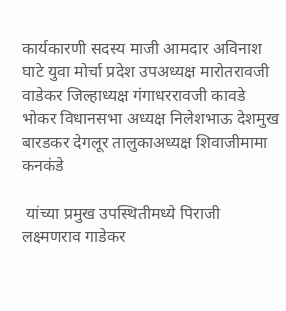कार्यकारणी सदस्य माजी आमदार अविनाश घाटे युवा मोर्चा प्रदेश उपअध्यक्ष मारोतरावजी वाडेकर जिल्हाध्यक्ष गंगाधररावजी कावडे भोकर विधानसभा अध्यक्ष निलेशभाऊ देशमुख बारडकर देगलूर तालुकाअध्यक्ष शिवाजीमामा कनकंडे

 यांच्या प्रमुख उपस्थितीमध्ये पिराजी लक्ष्मणराव गाडेकर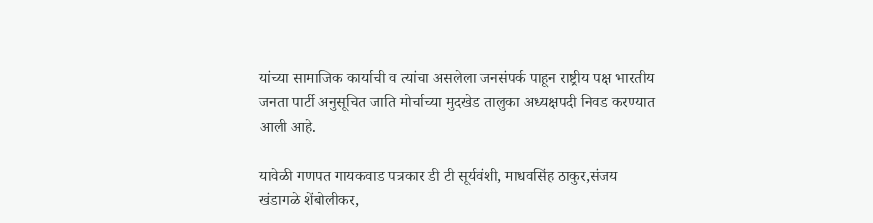यांच्या सामाजिक ‌कार्याची व त्यांचा असलेला जनसंपर्क पाहून राष्ट्रीय पक्ष भारतीय जनता पार्टी अनुसूचित जाति मोर्चाच्या मुदखेड तालुका अध्यक्षपदी निवड करण्यात आली आहे.

यावेळी गणपत गायकवाड पत्रकार डी टी सूर्यवंशी, माधवसिंह ठाकुर,संजय खंडागळे शेंबोलीकर,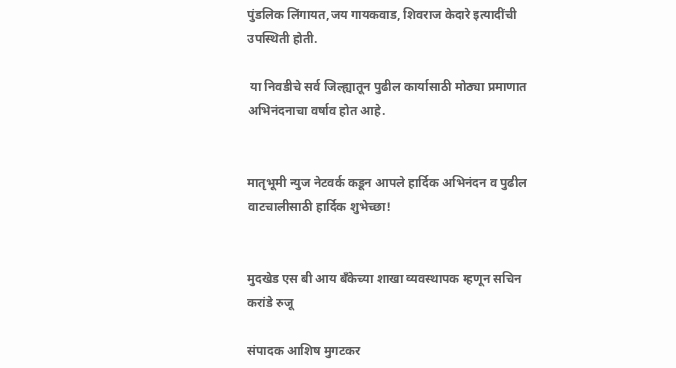पुंडलिक लिंगायत,जय गायकवाड, शिवराज केदारे इत्यादींची उपस्थिती होती.

 या निवडीचे सर्व जिल्ह्यातून पुढील कार्यासाठी मोठ्या प्रमाणात अभिनंदनाचा वर्षाव होत आहे.


मातृभूमी न्युज नेटवर्क कडून आपले हार्दिक अभिनंदन व पुढील वाटचालीसाठी हार्दिक शुभेच्छा!


मुदखेड एस बी आय बँकेच्या शाखा व्यवस्थापक म्हणून सचिन करांडे रुजू

संपादक आशिष मुगटकर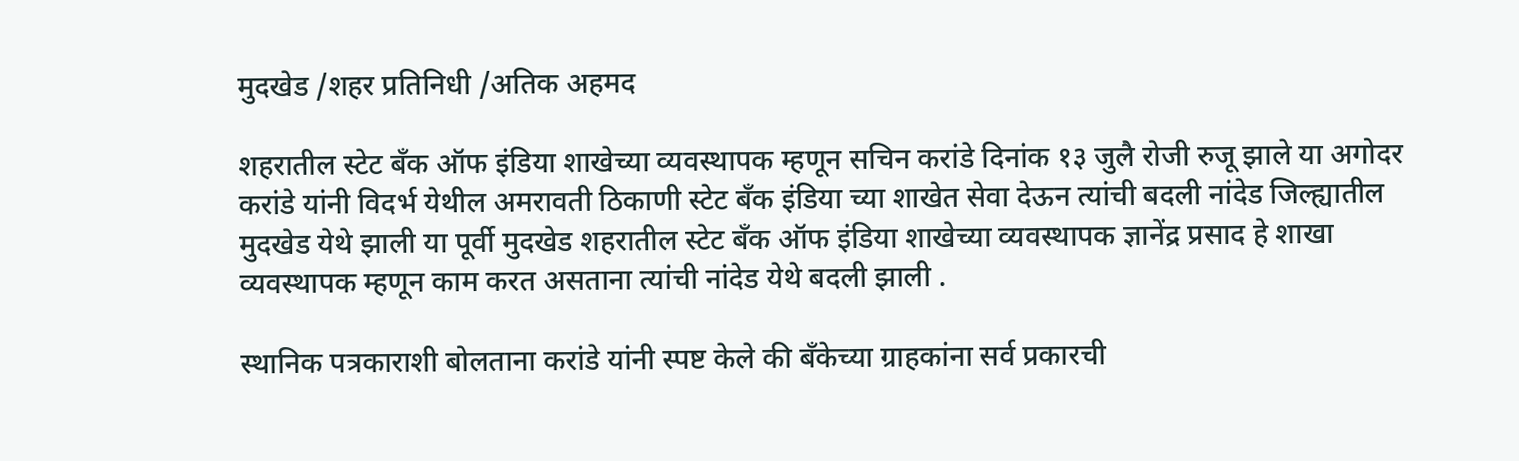मुदखेड /शहर प्रतिनिधी /अतिक अहमद

शहरातील स्टेट बँक ऑफ इंडिया शाखेच्या व्यवस्थापक म्हणून सचिन करांडे दिनांक १३ जुलै रोजी रुजू झाले या अगोदर करांडे यांनी विदर्भ येथील अमरावती ठिकाणी स्टेट बॅंक इंडिया च्या शाखेत सेवा देऊन त्यांची बदली नांदेड जिल्ह्यातील मुदखेड येथे झाली या पूर्वी मुदखेड शहरातील स्टेट बँक ऑफ इंडिया शाखेच्या व्यवस्थापक ज्ञानेंद्र प्रसाद हे शाखा व्यवस्थापक म्हणून काम करत असताना त्यांची नांदेड येथे बदली झाली .

स्थानिक पत्रकाराशी बोलताना करांडे यांनी स्पष्ट केले की बँकेच्या ग्राहकांना सर्व प्रकारची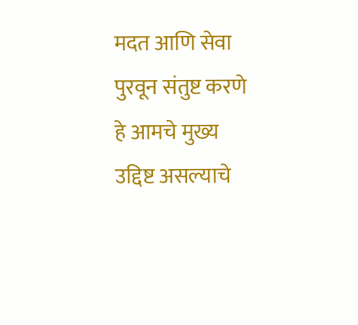मदत आणि सेवा पुरवून संतुष्ट करणे हे आमचे मुख्य उद्दिष्ट असल्याचे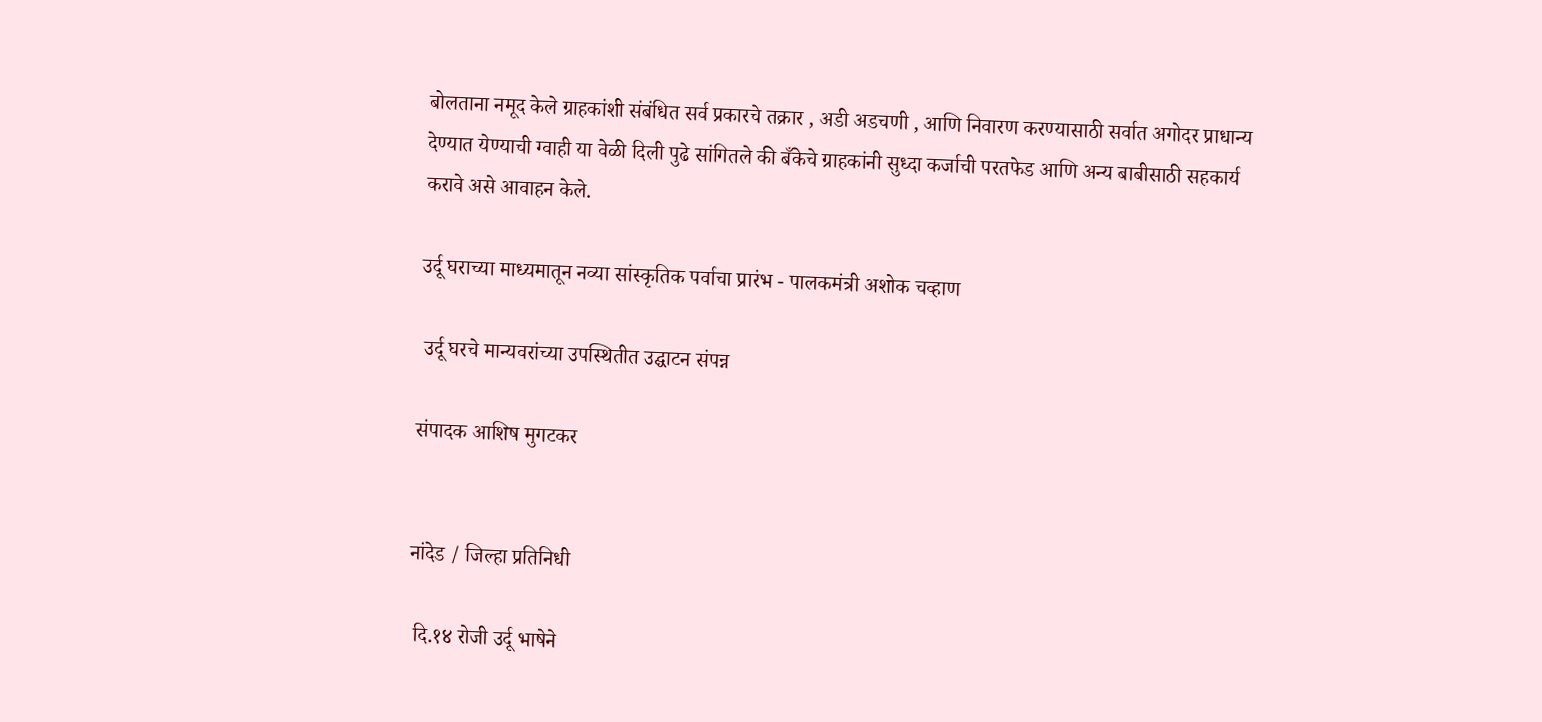बोलताना नमूद केले ग्राहकांशी संबंधित सर्व प्रकारचे तक्रार , अडी अडचणी , आणि निवारण करण्यासाठी सर्वात अगोदर प्राधान्य देण्यात येण्याची ग्वाही या वेळी दिली पुढे सांगितले की बँकेचे ग्राहकांनी सुध्दा कर्जाची परतफेड आणि अन्य बाबीसाठी सहकार्य करावे असे आवाहन केले.

उर्दू घराच्या माध्यमातून नव्या सांस्कृतिक पर्वाचा प्रारंभ - पालकमंत्री अशोक चव्हाण

 उर्दू घरचे मान्यवरांच्या उपस्थितीत उद्घाटन संपन्न

संपादक आशिष मुगटकर


नांदेड / जिल्हा प्रतिनिधी

 दि.१४ रोजी उर्दू भाषेने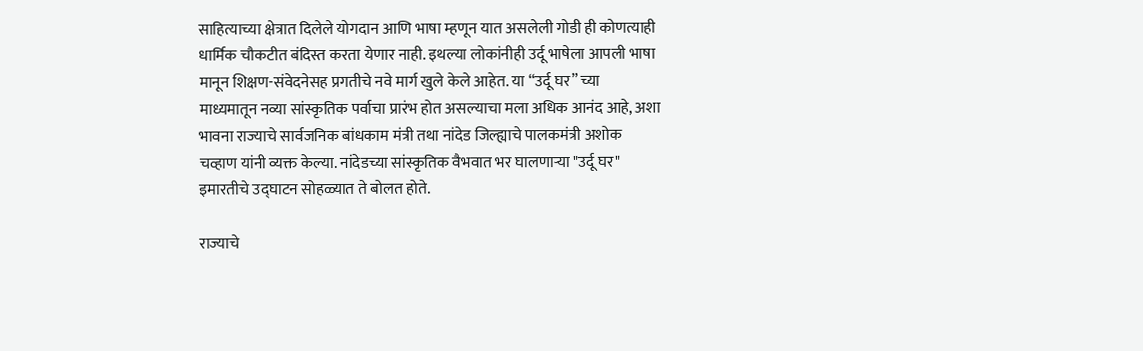साहित्याच्या क्षेत्रात दिलेले योगदान आणि भाषा म्हणून यात असलेली गोडी ही कोणत्याही धार्मिक चौकटीत बंदिस्त करता येणार नाही. इथल्या लोकांनीही उर्दू भाषेला आपली भाषा मानून शिक्षण-संवेदनेसह प्रगतीचे नवे मार्ग खुले केले आहेत. या “उर्दू घर” च्या माध्यमातून नव्या सांस्कृतिक पर्वाचा प्रारंभ होत असल्याचा मला अधिक आनंद आहे, अशा भावना राज्याचे सार्वजनिक बांधकाम मंत्री तथा नांदेड जिल्ह्याचे पालकमंत्री अशोक चव्हाण यांनी व्यक्त केल्या. नांदेडच्या सांस्कृतिक वैभवात भर घालणाऱ्या "उर्दू घर" इमारतीचे उद्घाटन सोहळ्यात ते बोलत होते.

राज्याचे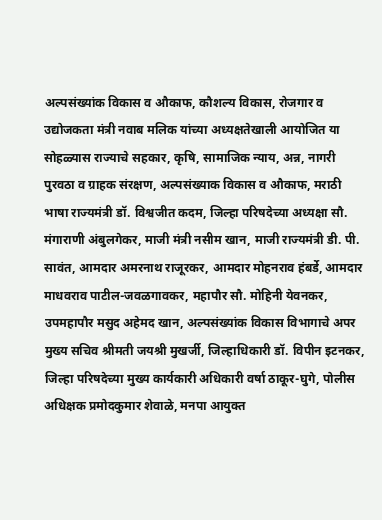अल्पसंख्यांक विकास व औकाफ, कौशल्य विकास, रोजगार व उद्योजकता मंत्री नवाब मलिक यांच्या अध्यक्षतेखाली आयोजित या सोहळ्यास राज्याचे सहकार, कृषि, सामाजिक न्याय, अन्न, नागरी पुरवठा व ग्राहक संरक्षण, अल्पसंख्याक विकास व औकाफ, मराठी भाषा राज्यमंत्री डॉ. विश्वजीत कदम, जिल्हा परिषदेच्या अध्यक्षा सौ. मंगाराणी अंबुलगेकर, माजी मंत्री नसीम खान, माजी राज्यमंत्री डी. पी. सावंत, आमदार अमरनाथ राजूरकर, आमदार मोहनराव हंबर्डे, आमदार माधवराव पाटील-जवळगावकर, महापौर सौ. मोहिनी येवनकर, उपमहापौर मसुद अहेमद खान, अल्पसंख्यांक विकास विभागाचे अपर मुख्य सचिव श्रीमती जयश्री मुखर्जी, जिल्हाधिकारी डॉ. विपीन इटनकर, जिल्हा परिषदेच्या मुख्य कार्यकारी अधिकारी वर्षा ठाकूर-घुगे, पोलीस अधिक्षक प्रमोदकुमार शेवाळे, मनपा आयुक्त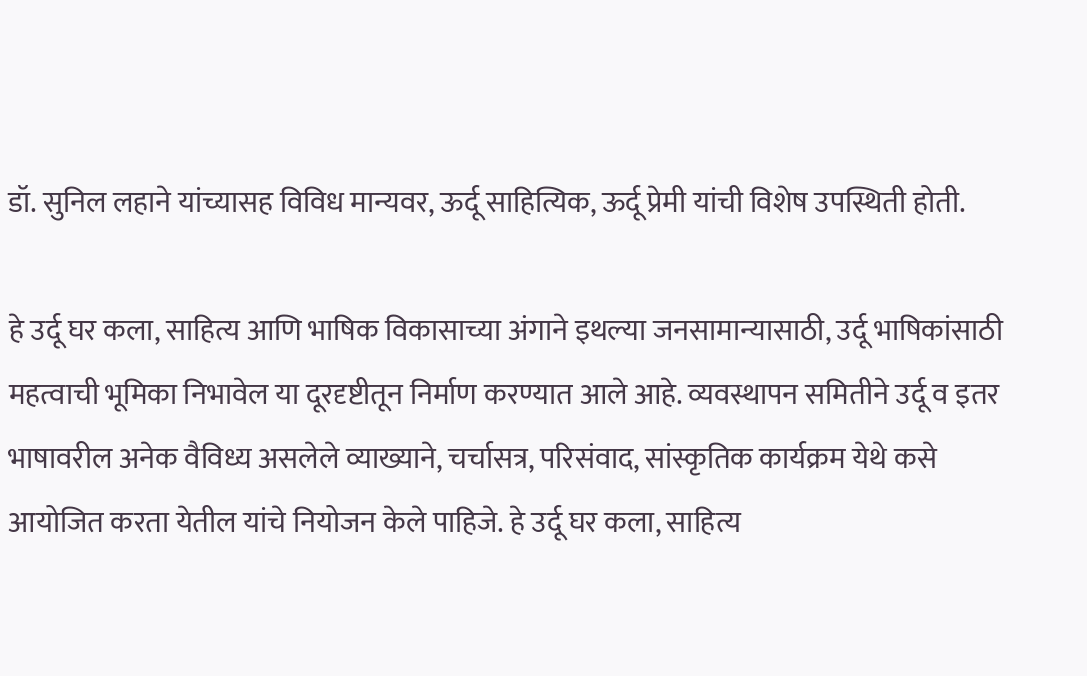डॉ. सुनिल लहाने यांच्यासह विविध मान्यवर, ऊर्दू साहित्यिक, ऊर्दू प्रेमी यांची विशेष उपस्थिती होती.

हे उर्दू घर कला, साहित्य आणि भाषिक विकासाच्या अंगाने इथल्या जनसामान्यासाठी, उर्दू भाषिकांसाठी महत्वाची भूमिका निभावेल या दूरदृष्टीतून निर्माण करण्यात आले आहे. व्यवस्थापन समितीने उर्दू व इतर भाषावरील अनेक वैविध्य असलेले व्याख्याने, चर्चासत्र, परिसंवाद, सांस्कृतिक कार्यक्रम येथे कसे आयोजित करता येतील यांचे नियोजन केले पाहिजे. हे उर्दू घर कला, साहित्य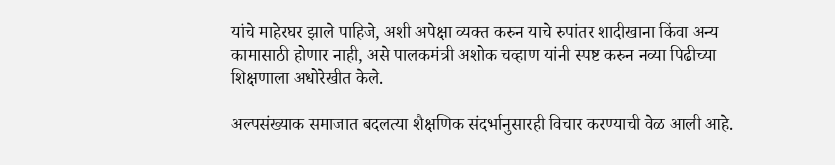यांचे माहेरघर झाले पाहिजे, अशी अपेक्षा व्यक्त करुन याचे रुपांतर शादीखाना किंवा अन्य कामासाठी होणार नाही, असे पालकमंत्री अशोक चव्हाण यांनी स्पष्ट करुन नव्या पिढीच्या शिक्षणाला अधोरेखीत केले.

अल्पसंख्याक समाजात बदलत्या शैक्षणिक संदर्भानुसारही विचार करण्याची वेळ आली आहे.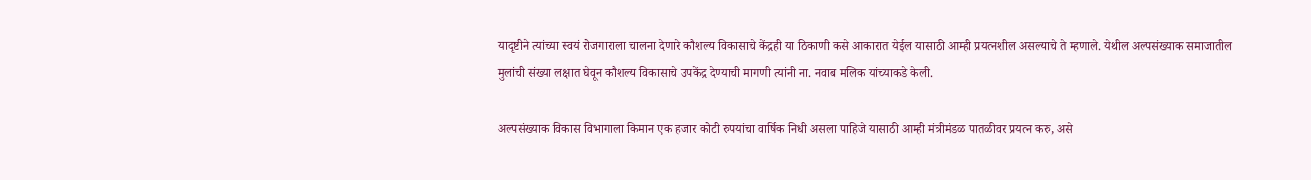यादृष्टीने त्यांच्या स्वयं रोजगाराला चालना देणारे कौशल्य विकासाचे केंद्रही या ठिकाणी कसे आकारात येईल यासाठी आम्ही प्रयत्नशील असल्याचे ते म्हणाले. येथील अल्पसंख्याक समाजातील मुलांची संख्या लक्षात घेवून कौशल्य विकासाचे उपकेंद्र देण्याची मागणी त्यांनी ना. नवाब मलिक यांच्याकडे केली.

अल्पसंख्याक विकास विभागाला किमान एक हजार कोटी रुपयांचा वार्षिक निधी असला पाहिजे यासाठी आम्ही मंत्रीमंडळ पातळीवर प्रयत्न करु, असे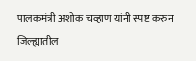पालकमंत्री अशोक चव्हाण यांनी स्पष्ट करुन जिल्ह्यातील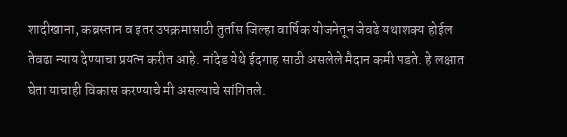शादीखाना, कब्रस्तान व इतर उपक्रमासाठी तुर्तास जिल्हा वार्षिक योजनेतून जेवढे यथाशक्य होईल तेवढा न्याय देण्याचा प्रयत्न करीत आहे. नांदेड येथे ईदगाह साठी असलेले मैदान कमी पडते. हे लक्षात घेता याचाही विकास करण्याचे मी असल्याचे सांगितले.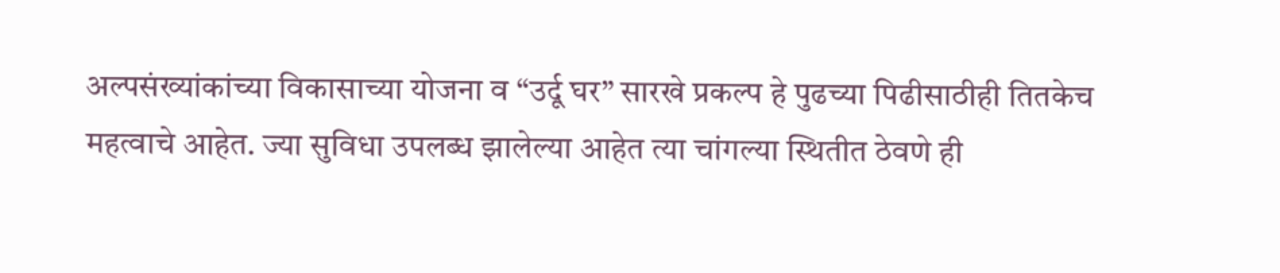अल्पसंख्यांकांच्या विकासाच्या योजना व “उर्दू घर” सारखे प्रकल्प हे पुढच्या पिढीसाठीही तितकेच महत्वाचे आहेत. ज्या सुविधा उपलब्ध झालेल्या आहेत त्या चांगल्या स्थितीत ठेवणे ही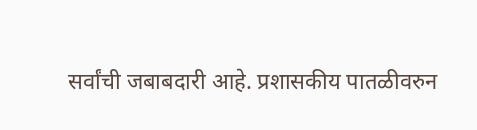सर्वांची जबाबदारी आहे. प्रशासकीय पातळीवरुन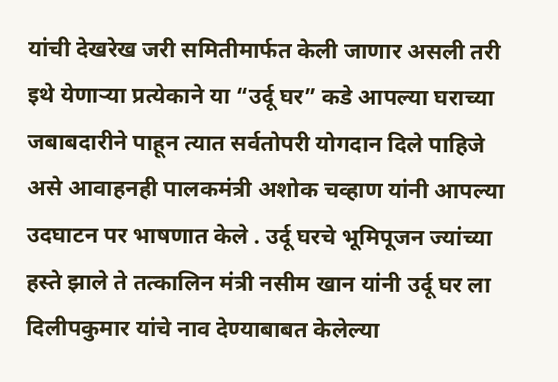यांची देखरेख जरी समितीमार्फत केली जाणार असली तरी इथे येणाऱ्या प्रत्येकाने या “उर्दू घर” कडे आपल्या घराच्या जबाबदारीने पाहून त्यात सर्वतोपरी योगदान दिले पाहिजे असे आवाहनही पालकमंत्री अशोक चव्हाण यांनी आपल्या उदघाटन पर भाषणात केले . उर्दू घरचे भूमिपूजन ज्यांच्या हस्ते झाले ते तत्कालिन मंत्री नसीम खान यांनी उर्दू घर ला दिलीपकुमार यांचे नाव देण्याबाबत केलेल्या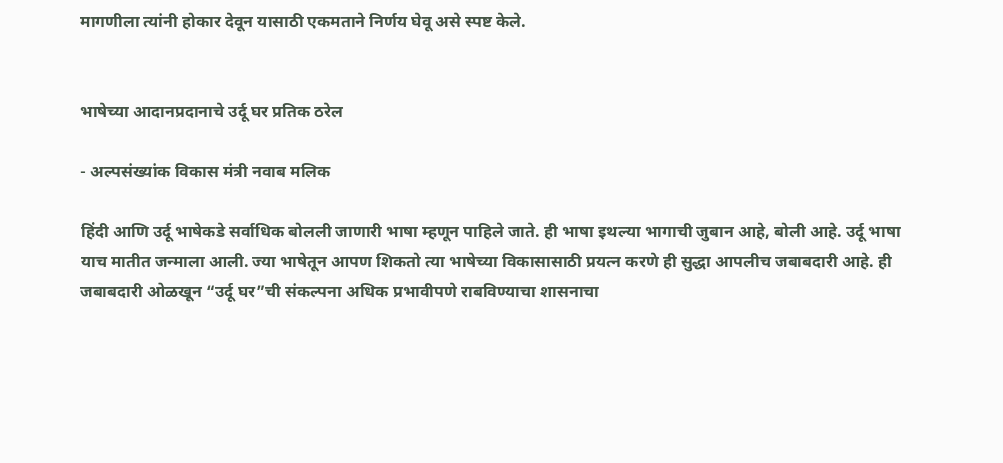मागणीला त्यांनी होकार देवून यासाठी एकमताने निर्णय घेवू असे स्पष्ट केले.


भाषेच्या आदानप्रदानाचे उर्दू घर प्रतिक ठरेल

- अल्पसंख्यांक विकास मंत्री नवाब मलिक

हिंदी आणि उर्दू भाषेकडे सर्वाधिक बोलली जाणारी भाषा म्हणून पाहिले जाते. ही भाषा इथल्या भागाची जुबान आहे, बोली आहे. उर्दू भाषा याच मातीत जन्माला आली. ज्या भाषेतून आपण शिकतो त्या भाषेच्या विकासासाठी प्रयत्न करणे ही सुद्धा आपलीच जबाबदारी आहे. ही जबाबदारी ओळखून “उर्दू घर”ची संकल्पना अधिक प्रभावीपणे राबविण्याचा शासनाचा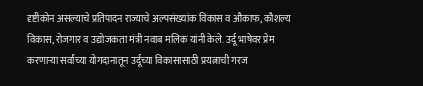दृष्टीकोन असल्याचे प्रतिपादन राज्याचे अल्पसंख्यांक विकास व औकाफ, कौशल्य विकास, रोजगार व उद्योजकता मंत्री नवाब मलिक यांनी केले. उर्दू भाषेवर प्रेम करणाऱ्या सर्वांच्या योगदानातून उर्दूच्या विकासासाठी प्रयत्नाची गरज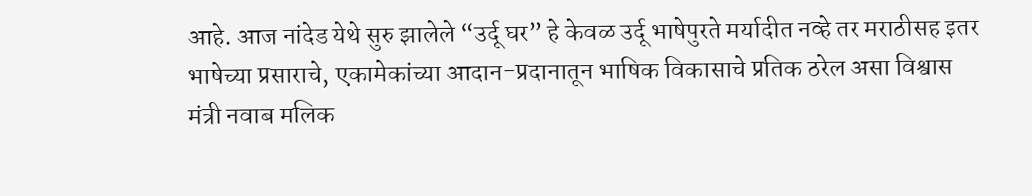आहे. आज नांदेड येथे सुरु झालेले “उर्दू घर” हे केवळ उर्दू भाषेपुरते मर्यादीत नव्हे तर मराठीसह इतर भाषेच्या प्रसाराचे, एकामेकांच्या आदान-प्रदानातून भाषिक विकासाचे प्रतिक ठरेल असा विश्वास मंत्री नवाब मलिक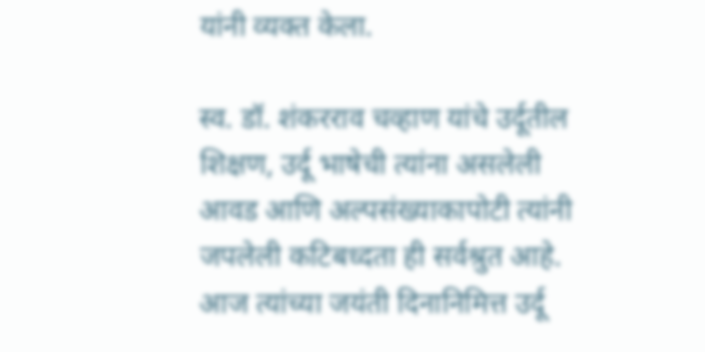यांनी व्यक्त केला.

स्व. डॉ. शंकरराव चव्हाण यांचे उर्दूतील शिक्षण, उर्दू भाषेची त्यांना असलेली आवड आणि अल्पसंख्याकापोटी त्यांनी जपलेली कटिबध्दता ही सर्वश्रुत आहे. आज त्यांच्या जयंती दिनानिमित्त उर्दू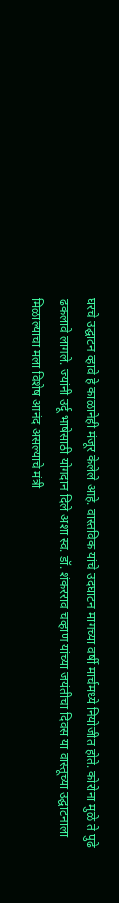घरचे उद्घाटन व्हावे हे काळानेही मंजूर केलेले आहे. वास्तविक यांचे उदघाटन मागच्या वर्षी मार्चमध्ये नियोजीत होते. कोरोना मुळे ते पुढे ढकलावे लागले. ज्यांनी उर्दू भाषेसाठी योगदान दिले अशा स्व. डॉ. शंकरराव चव्हाण यांच्या जयंतीचा दिवस या वास्तूच्या उद्घाटनाला मिळाल्याचा मला विशेष आनंद असल्याचे मंत्री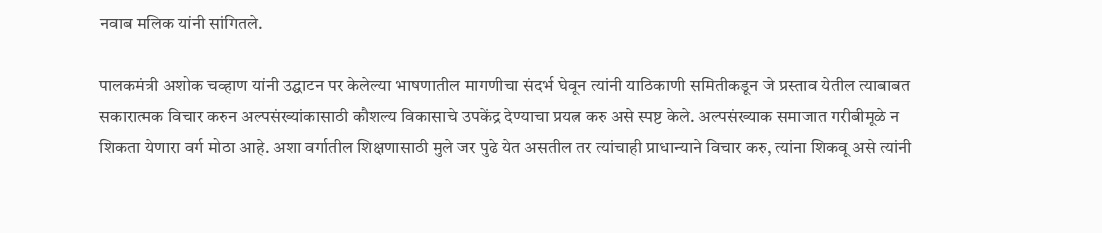नवाब मलिक यांनी सांगितले.

पालकमंत्री अशोक चव्हाण यांनी उद्घाटन पर केलेल्या भाषणातील मागणीचा संदर्भ घेवून त्यांनी याठिकाणी समितीकडून जे प्रस्ताव येतील त्याबाबत सकारात्मक विचार करुन अल्पसंख्यांकासाठी कौशल्य विकासाचे उपकेंद्र देण्याचा प्रयत्न करु असे स्पष्ट केले. अल्पसंख्याक समाजात गरीबीमूळे न शिकता येणारा वर्ग मोठा आहे. अशा वर्गातील शिक्षणासाठी मुले जर पुढे येत असतील तर त्यांचाही प्राधान्याने विचार करु, त्यांना शिकवू असे त्यांनी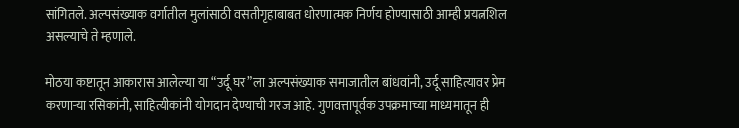सांगितले. अल्पसंख्याक वर्गातील मुलांसाठी वसतीगृहाबाबत धोरणात्मक निर्णय होण्यासाठी आम्ही प्रयत्नशिल असल्याचे ते म्हणाले.

मोठया कष्टातून आकारास आलेल्या या “उर्दू घर”ला अल्पसंख्याक समाजातील बांधवांनी, उर्दू साहित्यावर प्रेम करणाऱ्या रसिकांनी, साहित्यीकांनी योगदान देण्याची गरज आहे. गुणवत्तापूर्वक उपक्रमाच्या माध्यमातून ही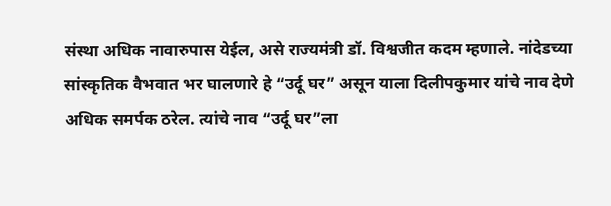संस्था अधिक नावारुपास येईल, असे राज्यमंत्री डॉ. विश्वजीत कदम म्हणाले. नांदेडच्या सांस्कृतिक वैभवात भर घालणारे हे “उर्दू घर” असून याला दिलीपकुमार यांचे नाव देणे अधिक समर्पक ठरेल. त्यांचे नाव “उर्दू घर”ला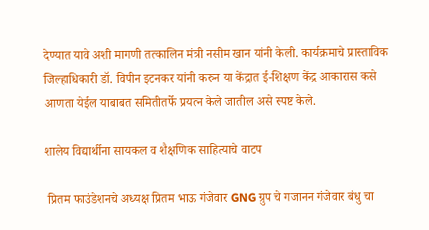देण्यात यावे अशी मागणी तत्कालिन मंत्री नसीम खान यांनी केली. कार्यक्रमाचे प्रास्ताविक जिल्हाधिकारी डॉ. विपीन इटनकर यांनी करुन या केंद्रात ई-शिक्षण केंद्र आकारास कसे आणता येईल याबाबत समितीतर्फे प्रयत्न केले जातील असे स्पष्ट केले.

शालेय विद्यार्थीना सायकल व शैक्षणिक साहित्याचे वाटप

 प्रितम फाउंडेशनचे अध्यक्ष प्रितम भाऊ गंजेवार GNG ग्रुप चे गजानन गंजेवार बंधु चा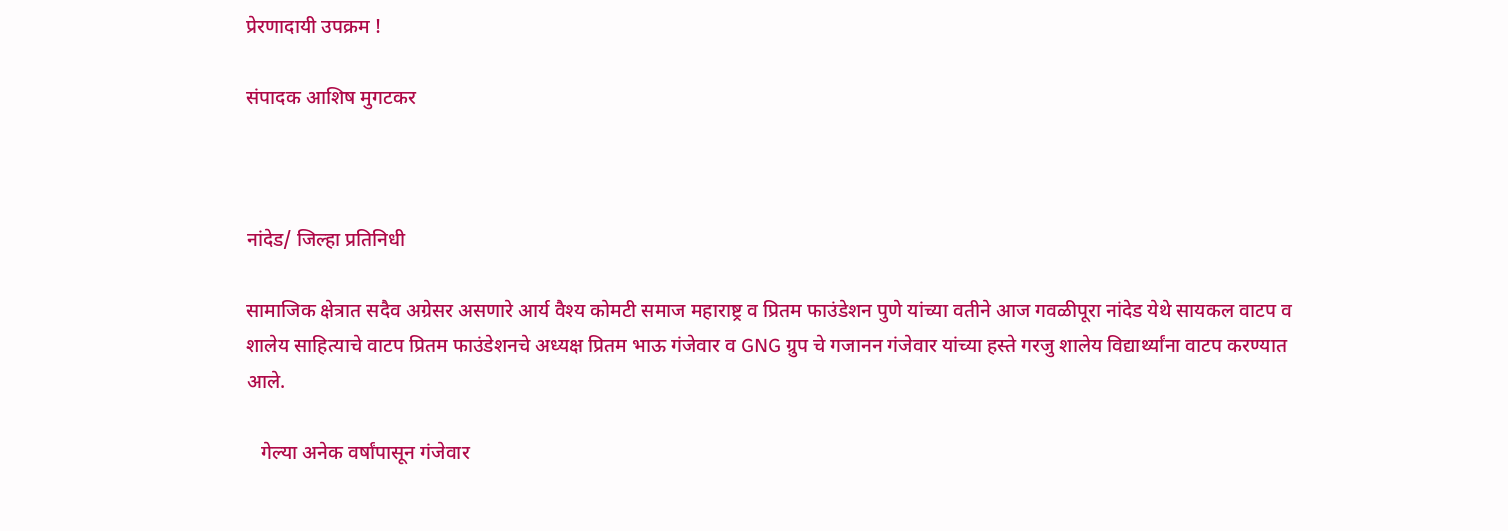प्रेरणादायी उपक्रम !

संपादक आशिष मुगटकर



नांदेड/ जिल्हा प्रतिनिधी

सामाजिक क्षेत्रात सदैव अग्रेसर असणारे आर्य वैश्य कोमटी समाज महाराष्ट्र व प्रितम फाउंडेशन पुणे यांच्या वतीने आज गवळीपूरा नांदेड येथे सायकल वाटप व शालेय साहित्याचे वाटप प्रितम फाउंडेशनचे अध्यक्ष प्रितम भाऊ गंजेवार व GNG ग्रुप चे गजानन गंजेवार यांच्या हस्ते गरजु शालेय विद्यार्थ्यांना वाटप करण्यात आले.

   गेल्या अनेक वर्षांपासून गंजेवार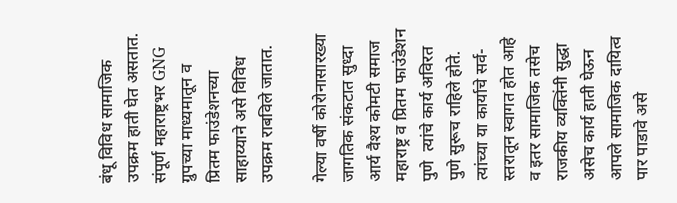बंधू विविध सामाजिक उपक्रम हाती घेत असतात. संपूर्ण महाराष्ट्रभर GNG ग्रुपच्या माध्यमातून व प्रितम फाउंडेशनच्या साहाय्याने असे विविध  उपक्रम राबविले जातात.

गेल्या वर्षी कोरोनासारख्या जागतिक संकटात सुध्दा आर्य वैश्य कोमटी समाज महाराष्ट्र व प्रितम फाउंडेशन पुणे  त्यांचे कार्य अविरत  पुणे सुरूच राहिले होते. त्यांच्या या कार्याचे सर्व-स्तरातून स्वागत होत आहे व इतर सामाजिक तसेच राजकीय व्यक्तिंनी सुद्धा असेच कार्य हाती घेऊन आपले सामाजिक दायित्व पार पाडावे असे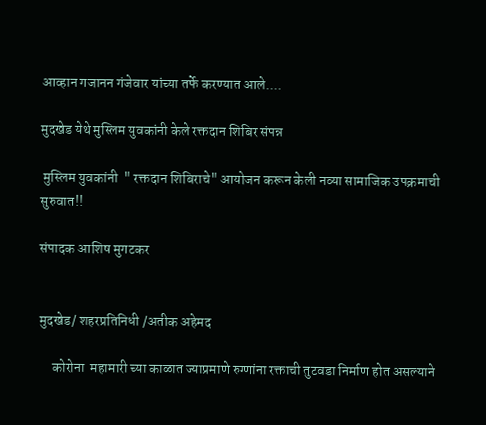आव्हान गजानन गंजेवार यांच्या तर्फे करण्यात आले....

मुदखेड येथे मुस्लिम युवकांनी केले रक्तदान शिबिर संपन्न

 मुस्लिम युवकांनी  " रक्तदान शिबिराचे" आयोजन करून केली नव्या सामाजिक उपक्रमाची सुरुवात!!

संपादक आशिष मुगटकर


मुदखेड/ शहरप्रतिनिधी /अतीक अहेमद

     कोरोना  महामारी च्या काळात ज्याप्रमाणे रुग्णांना रक्ताची तुटवडा निर्माण होत असल्याने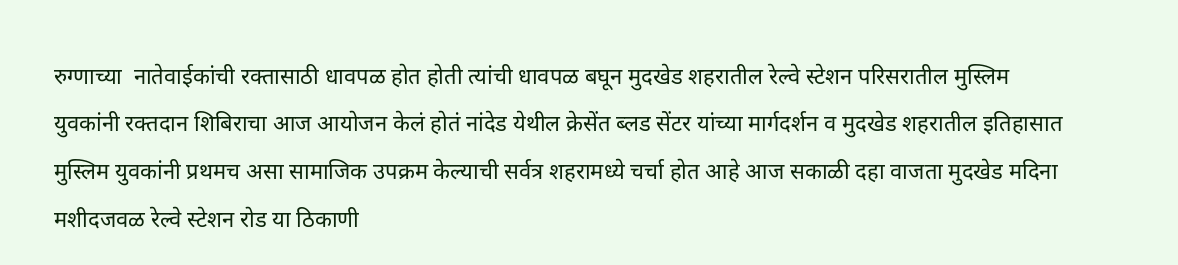रुग्णाच्या  नातेवाईकांची रक्तासाठी धावपळ होत होती त्यांची धावपळ बघून मुदखेड शहरातील रेल्वे स्टेशन परिसरातील मुस्लिम युवकांनी रक्तदान शिबिराचा आज आयोजन केलं होतं नांदेड येथील क्रेसेंत ब्लड सेंटर यांच्या मार्गदर्शन व मुदखेड शहरातील इतिहासात मुस्लिम युवकांनी प्रथमच असा सामाजिक उपक्रम केल्याची सर्वत्र शहरामध्ये चर्चा होत आहे आज सकाळी दहा वाजता मुदखेड मदिना मशीदजवळ रेल्वे स्टेशन रोड या ठिकाणी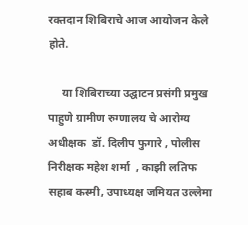रक्तदान शिबिराचे आज आयोजन केले होते.

     या शिबिराच्या उद्घाटन प्रसंगी प्रमुख पाहुणे ग्रामीण रुग्णालय चे आरोग्य अधीक्षक  डॉ. दिलीप फुगारे , पोलीस निरीक्षक महेश शर्मा  , काझी लतिफ सहाब कस्मी, उपाध्यक्ष जमियत उल्लेमा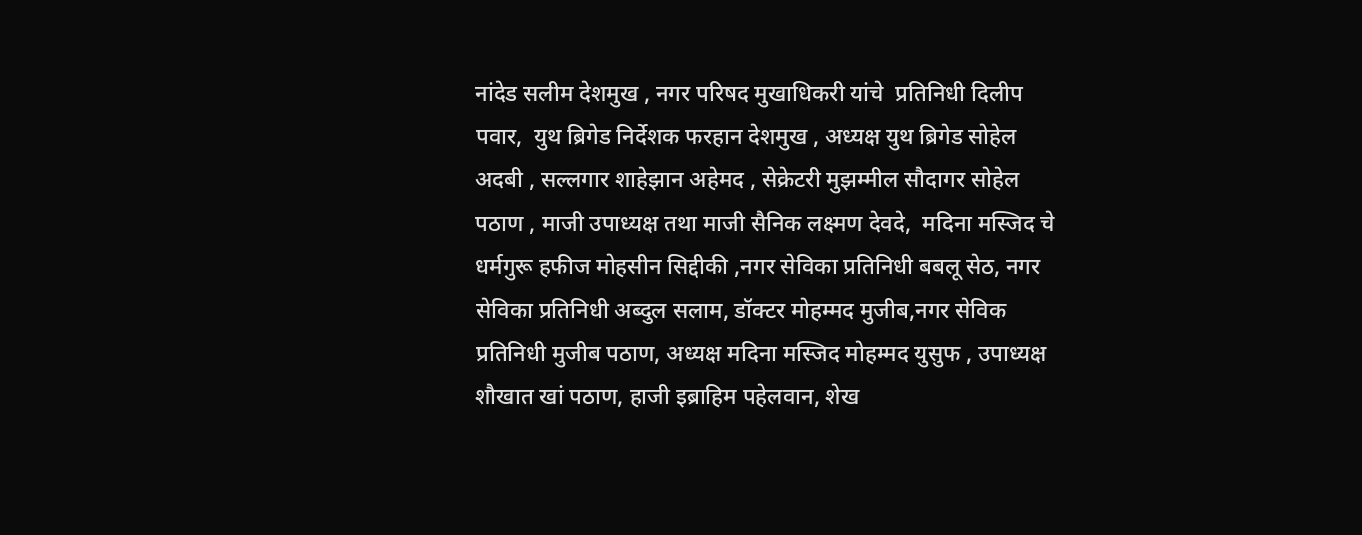नांदेड सलीम देशमुख , नगर परिषद मुखाधिकरी यांचे  प्रतिनिधी दिलीप पवार,  युथ ब्रिगेड निर्देशक फरहान देशमुख , अध्यक्ष युथ ब्रिगेड सोहेल अदबी , सल्लगार शाहेझान अहेमद , सेक्रेटरी मुझम्मील सौदागर सोहेल पठाण , माजी उपाध्यक्ष तथा माजी सैनिक लक्ष्मण देवदे,  मदिना मस्जिद चे धर्मगुरू हफीज मोहसीन सिद्दीकी ,नगर सेविका प्रतिनिधी बबलू सेठ, नगर सेविका प्रतिनिधी अब्दुल सलाम, डॉक्टर मोहम्मद मुजीब,नगर सेविक प्रतिनिधी मुजीब पठाण, अध्यक्ष मदिना मस्जिद मोहम्मद युसुफ , उपाध्यक्ष शौखात खां पठाण, हाजी इब्राहिम पहेलवान, शेख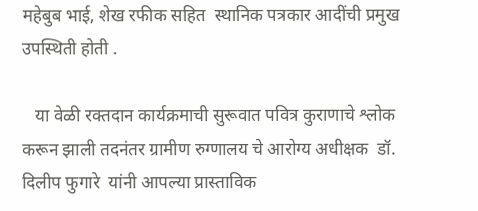महेबुब भाई, शेख रफीक सहित  स्थानिक पत्रकार आदींची प्रमुख उपस्थिती होती .

   या वेळी रक्तदान कार्यक्रमाची सुरूवात पवित्र कुराणाचे श्लोक करून झाली तदनंतर ग्रामीण रुग्णालय चे आरोग्य अधीक्षक  डॉ. दिलीप फुगारे  यांनी आपल्या प्रास्ताविक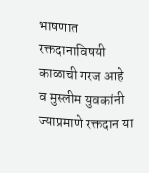भाषणात रक्तदानाविषयी काळाची गरज आहे व मुस्लीम युवकांनी ज्याप्रमाणे रक्तदान या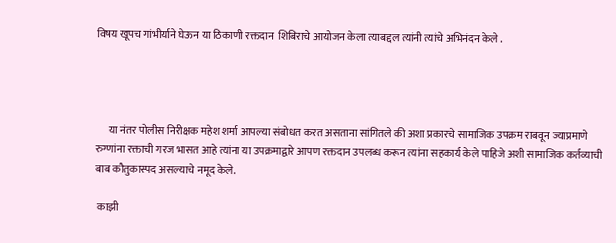विषय खूपच गांभीर्याने घेऊन या ठिकाणी रक्तदान  शिबिराचे आयोजन केला त्याबद्दल त्यांनी त्यांचे अभिनंदन केले .




      या नंतर पोलीस निरीक्षक महेश शर्मा आपल्या संबोधत करत असताना सांगितले की अशा प्रकारचे सामाजिक उपक्रम राबवून ज्याप्रमाणे रुग्णांना रक्ताची गरज भासत आहे त्यांना या उपक्रमाद्वारे आपण रक्तदान उपलब्ध करून त्यांना सहकार्य केले पाहिजे अशी सामाजिक कर्तव्याची बाब कौतुकास्पद असल्याचे नमूद केले.

 काझी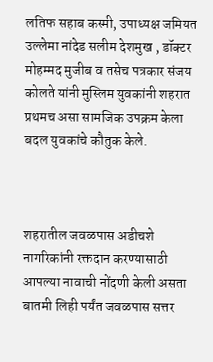लतिफ सहाब कस्मी, उपाध्यक्ष जमियत उल्लेमा नांदेड सलीम देशमुख , डॉक्टर मोहम्मद मुजीब व तसेच पत्रकार संजय कोलते यांनी मुस्लिम युवकांनी शहरात प्रथमच असा सामजिक उपक्रम केला बदल युवकांचे कौतुक केले.



शहरातील जवळपास अडीचशे नागरिकांनी रक्तदान करण्यासाठी आपल्या नावाची नोंदणी केली असता  बातमी लिही पर्यंत जवळपास सत्तर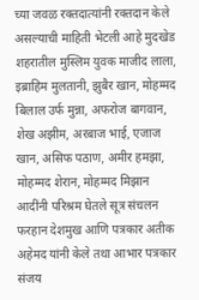च्या जवळ रक्तदात्यांनी रक्तदान केले असल्याची माहिती भेटली आहे मुदखेड शहरातील मुस्लिम युवक माजीद लाला, इब्राहिम मुलतानी, झुबैर खान, मोहम्मद बिलाल उर्फ मुन्ना, अफरोज बागवान, शेख अझीम, अरबाज भाई, एजाज खान, असिफ पठाण, अमीर हमझा, मोहम्मद शेरान, मोहम्मद मिझान आदींनी परिश्रम घेतले सूत्र संचलन फरहान देशमुख आणि पत्रकार अतीक अहेमद यांनी केले तथा आभार पत्रकार संजय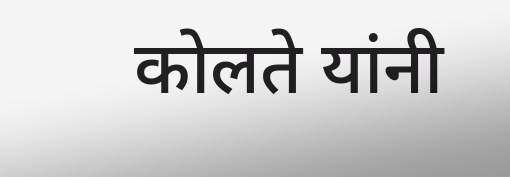कोलते यांनी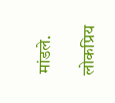मांडले.

लोकप्रिय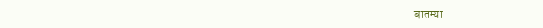बातम्या